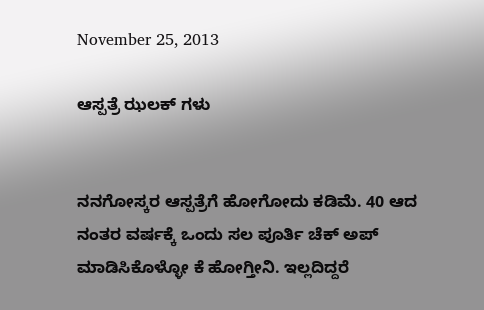November 25, 2013

ಆಸ್ಪತ್ರೆ ಝಲಕ್ ಗಳು


ನನಗೋಸ್ಕರ ಆಸ್ಪತ್ರೆಗೆ ಹೋಗೋದು ಕಡಿಮೆ. 40 ಆದ ನಂತರ ವರ್ಷಕ್ಕೆ ಒಂದು ಸಲ ಪೂರ್ತಿ ಚೆಕ್ ಅಪ್ ಮಾಡಿಸಿಕೊಳ್ಳೋ ಕೆ ಹೋಗ್ತೀನಿ. ಇಲ್ಲದಿದ್ದರೆ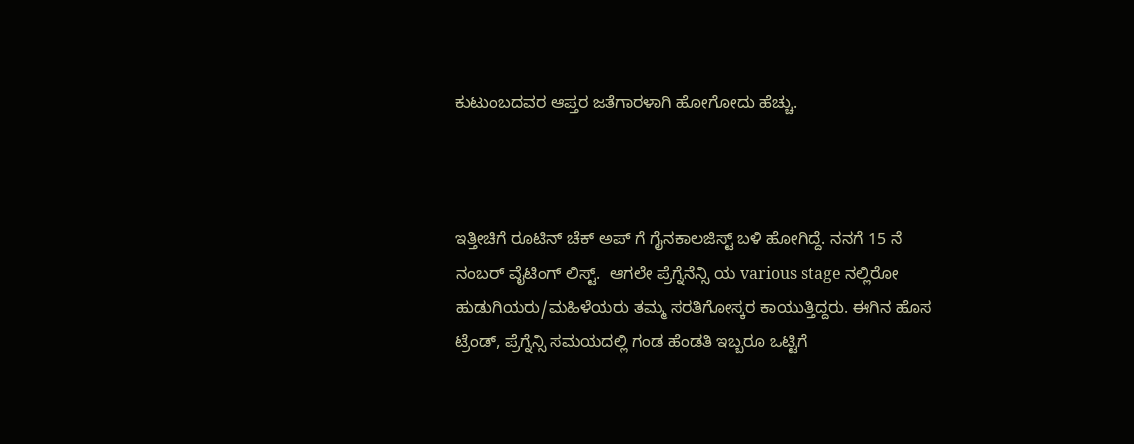ಕುಟುಂಬದವರ ಆಪ್ತರ ಜತೆಗಾರಳಾಗಿ ಹೋಗೋದು ಹೆಚ್ಚು.



ಇತ್ತೀಚಿಗೆ ರೂಟಿನ್ ಚೆಕ್ ಅಪ್ ಗೆ ಗೈನಕಾಲಜಿಸ್ಟ್ ಬಳಿ ಹೋಗಿದ್ದೆ. ನನಗೆ 15 ನೆ ನಂಬರ್ ವೈಟಿಂಗ್ ಲಿಸ್ಟ್.  ಆಗಲೇ ಪ್ರೆಗ್ನೆನೆನ್ಸಿ ಯ various stage ನಲ್ಲಿರೋ ಹುಡುಗಿಯರು/ಮಹಿಳೆಯರು ತಮ್ಮ ಸರತಿಗೋಸ್ಕರ ಕಾಯುತ್ತಿದ್ದರು. ಈಗಿನ ಹೊಸ ಟ್ರೆಂಡ್, ಪ್ರೆಗ್ನೆನ್ಸಿ ಸಮಯದಲ್ಲಿ ಗಂಡ ಹೆಂಡತಿ ಇಬ್ಬರೂ ಒಟ್ಟಿಗೆ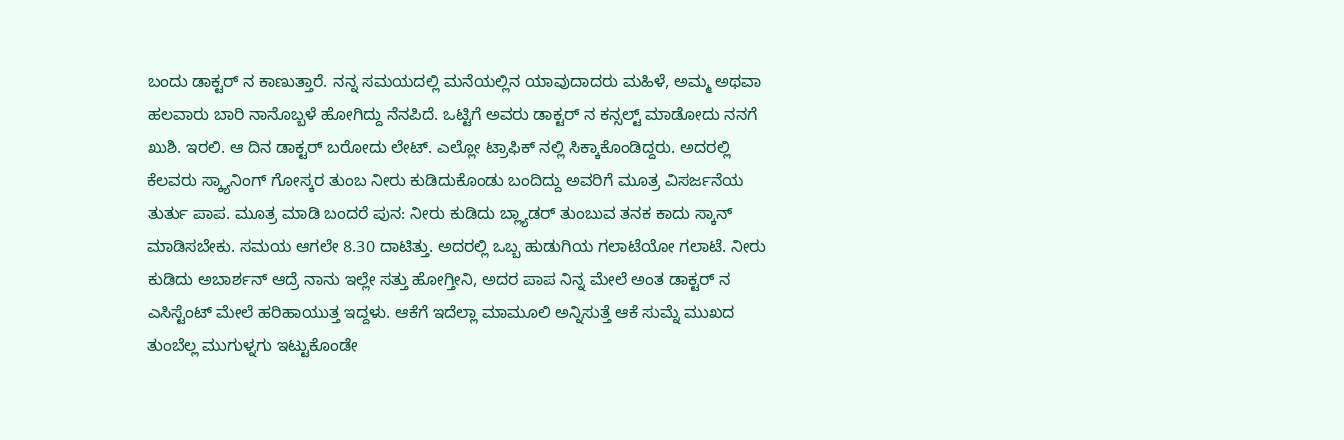ಬಂದು ಡಾಕ್ಟರ್ ನ ಕಾಣುತ್ತಾರೆ. ನನ್ನ ಸಮಯದಲ್ಲಿ ಮನೆಯಲ್ಲಿನ ಯಾವುದಾದರು ಮಹಿಳೆ, ಅಮ್ಮ ಅಥವಾ ಹಲವಾರು ಬಾರಿ ನಾನೊಬ್ಬಳೆ ಹೋಗಿದ್ದು ನೆನಪಿದೆ. ಒಟ್ಟಿಗೆ ಅವರು ಡಾಕ್ಟರ್ ನ ಕನ್ಸಲ್ಟ್ ಮಾಡೋದು ನನಗೆ ಖುಶಿ. ಇರಲಿ. ಆ ದಿನ ಡಾಕ್ಟರ್ ಬರೋದು ಲೇಟ್. ಎಲ್ಲೋ ಟ್ರಾಫಿಕ್ ನಲ್ಲಿ ಸಿಕ್ಕಾಕೊಂಡಿದ್ದರು. ಅದರಲ್ಲಿ ಕೆಲವರು ಸ್ಕ್ಯಾನಿಂಗ್ ಗೋಸ್ಕರ ತುಂಬ ನೀರು ಕುಡಿದುಕೊಂಡು ಬಂದಿದ್ದು ಅವರಿಗೆ ಮೂತ್ರ ವಿಸರ್ಜನೆಯ ತುರ್ತು ಪಾಪ. ಮೂತ್ರ ಮಾಡಿ ಬಂದರೆ ಪುನ: ನೀರು ಕುಡಿದು ಬ್ಲ್ಯಾಡರ್ ತುಂಬುವ ತನಕ ಕಾದು ಸ್ಕಾನ್ ಮಾಡಿಸಬೇಕು. ಸಮಯ ಆಗಲೇ 8.30 ದಾಟಿತ್ತು. ಅದರಲ್ಲಿ ಒಬ್ಬ ಹುಡುಗಿಯ ಗಲಾಟೆಯೋ ಗಲಾಟೆ. ನೀರು ಕುಡಿದು ಅಬಾರ್ಶನ್ ಆದ್ರೆ ನಾನು ಇಲ್ಲೇ ಸತ್ತು ಹೋಗ್ತೀನಿ, ಅದರ ಪಾಪ ನಿನ್ನ ಮೇಲೆ ಅಂತ ಡಾಕ್ಟರ್ ನ ಎಸಿಸ್ಟೆಂಟ್ ಮೇಲೆ ಹರಿಹಾಯುತ್ತ ಇದ್ದಳು. ಆಕೆಗೆ ಇದೆಲ್ಲಾ ಮಾಮೂಲಿ ಅನ್ನಿಸುತ್ತೆ ಆಕೆ ಸುಮ್ನೆ ಮುಖದ ತುಂಬೆಲ್ಲ ಮುಗುಳ್ನಗು ಇಟ್ಟುಕೊಂಡೇ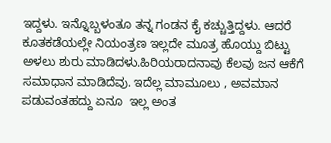ಇದ್ದಳು. ಇನ್ನೊಬ್ಬಳಂತೂ ತನ್ನ ಗಂಡನ ಕೈ ಕಚ್ಚುತ್ತಿದ್ದಳು. ಆದರೆ ಕೂತಕಡೆಯಲ್ಲೇ ನಿಯಂತ್ರಣ ಇಲ್ಲದೇ ಮೂತ್ರ ಹೊಯ್ದು ಬಿಟ್ಟು ಅಳಲು ಶುರು ಮಾಡಿದಳು.ಹಿರಿಯರಾದನಾವು ಕೆಲವು ಜನ ಆಕೆಗೆ ಸಮಾಧಾನ ಮಾಡಿದೆವು. ಇದೆಲ್ಲ ಮಾಮೂಲು , ಅವಮಾನ ಪಡುವಂತಹದ್ದು ಏನೂ  ಇಲ್ಲ ಅಂತ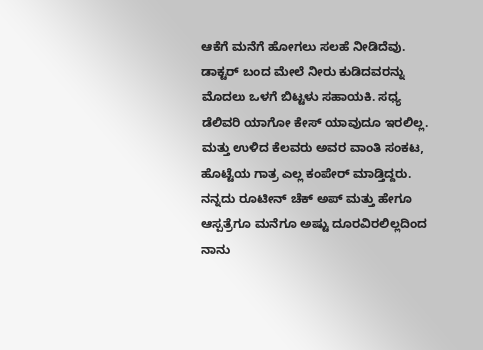ಆಕೆಗೆ ಮನೆಗೆ ಹೋಗಲು ಸಲಹೆ ನೀಡಿದೆವು. ಡಾಕ್ಟರ್ ಬಂದ ಮೇಲೆ ನೀರು ಕುಡಿದವರನ್ನು ಮೊದಲು ಒಳಗೆ ಬಿಟ್ಟಳು ಸಹಾಯಕಿ. ಸಧ್ಯ ಡೆಲಿವರಿ ಯಾಗೋ ಕೇಸ್ ಯಾವುದೂ ಇರಲಿಲ್ಲ.  ಮತ್ತು ಉಳಿದ ಕೆಲವರು ಅವರ ವಾಂತಿ ಸಂಕಟ, ಹೊಟ್ಟೆಯ ಗಾತ್ರ ಎಲ್ಲ ಕಂಪೇರ್ ಮಾಡ್ತಿದ್ದರು. ನನ್ನದು ರೂಟೀನ್ ಚೆಕ್ ಅಪ್ ಮತ್ತು ಹೇಗೂ ಆಸ್ಪತ್ರೆಗೂ ಮನೆಗೂ ಅಷ್ಟು ದೂರವಿರಲಿಲ್ಲದಿಂದ ನಾನು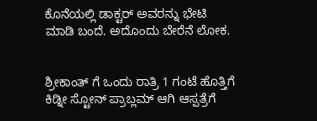ಕೊನೆಯಲ್ಲಿ ಡಾಕ್ಟರ್ ಅವರನ್ನು ಭೇಟಿ ಮಾಡಿ ಬಂದೆ. ಅದೊಂದು ಬೇರೆನೆ ಲೋಕ.


ಶ್ರೀಕಾಂತ್ ಗೆ ಒಂದು ರಾತ್ರಿ 1 ಗಂಟೆ ಹೊತ್ತಿಗೆ ಕಿಡ್ನೀ ಸ್ಟೋನ್ ಪ್ರಾಬ್ಲಮ್ ಆಗಿ ಆಸ್ಪತ್ರೆಗೆ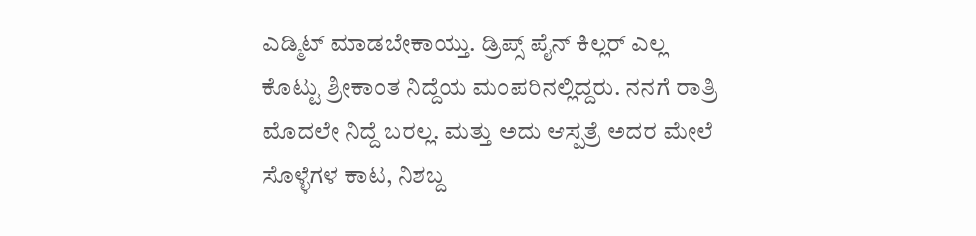ಎಡ್ಮಿಟ್ ಮಾಡಬೇಕಾಯ್ತು. ಡ್ರಿಪ್ಸ್ ಪೈನ್ ಕಿಲ್ಲರ್ ಎಲ್ಲ ಕೊಟ್ಟು ಶ್ರೀಕಾಂತ ನಿದ್ದೆಯ ಮಂಪರಿನಲ್ಲಿದ್ದರು. ನನಗೆ ರಾತ್ರಿ ಮೊದಲೇ ನಿದ್ದೆ ಬರಲ್ಲ. ಮತ್ತು ಅದು ಆಸ್ಪತ್ರೆ ಅದರ ಮೇಲೆ ಸೊಳ್ಳೆಗಳ ಕಾಟ, ನಿಶಬ್ದ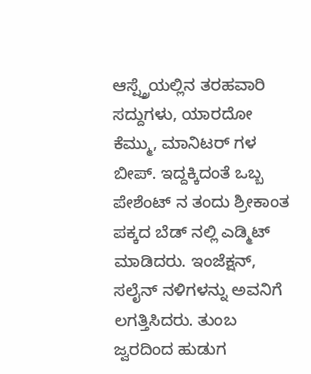ಆಸ್ಪ್ತ್ರೆಯಲ್ಲಿನ ತರಹವಾರಿ ಸದ್ದುಗಳು, ಯಾರದೋ ಕೆಮ್ಮು, ಮಾನಿಟರ್ ಗಳ ಬೀಪ್. ಇದ್ದಕ್ಕಿದಂತೆ ಒಬ್ಬ ಪೇಶೆಂಟ್ ನ ತಂದು ಶ್ರೀಕಾಂತ ಪಕ್ಕದ ಬೆಡ್ ನಲ್ಲಿ ಎಡ್ಮಿಟ್ ಮಾಡಿದರು. ಇಂಜೆಕ್ಷನ್, ಸಲೈನ್ ನಳಿಗಳನ್ನು ಅವನಿಗೆ ಲಗತ್ತಿಸಿದರು. ತುಂಬ ಜ್ವರದಿಂದ ಹುಡುಗ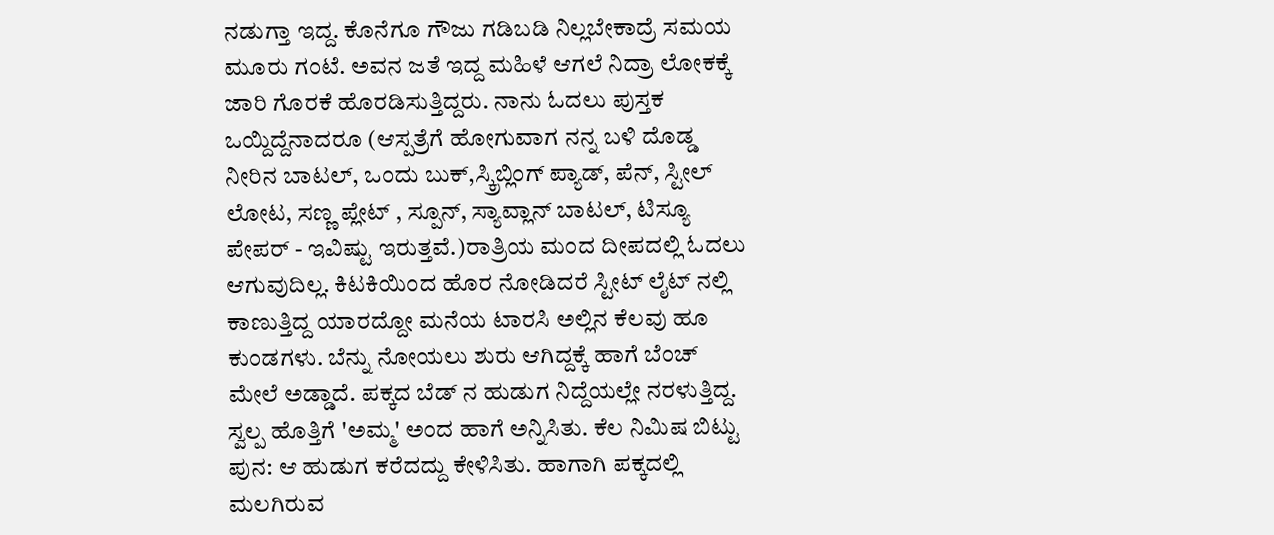ನಡುಗ್ತಾ ಇದ್ದ. ಕೊನೆಗೂ ಗೌಜು ಗಡಿಬಡಿ ನಿಲ್ಲಬೇಕಾದ್ರೆ ಸಮಯ ಮೂರು ಗಂಟೆ. ಅವನ ಜತೆ ಇದ್ದ ಮಹಿಳೆ ಆಗಲೆ ನಿದ್ರಾ ಲೋಕಕ್ಕೆ ಜಾರಿ ಗೊರಕೆ ಹೊರಡಿಸುತ್ತಿದ್ದರು. ನಾನು ಓದಲು ಪುಸ್ತಕ ಒಯ್ದಿದ್ದೆನಾದರೂ (ಆಸ್ಪತ್ರೆಗೆ ಹೋಗುವಾಗ ನನ್ನ ಬಳಿ ದೊಡ್ಡ ನೀರಿನ ಬಾಟಲ್, ಒಂದು ಬುಕ್,ಸ್ಕ್ರಿಬ್ಲಿಂಗ್ ಪ್ಯಾಡ್, ಪೆನ್, ಸ್ಟೀಲ್ ಲೋಟ, ಸಣ್ಣ ಪ್ಲೇಟ್ , ಸ್ಪೂನ್, ಸ್ಯಾವ್ಲಾನ್ ಬಾಟಲ್, ಟಿಸ್ಯೂ ಪೇಪರ್ - ಇವಿಷ್ಟು ಇರುತ್ತವೆ.)ರಾತ್ರಿಯ ಮಂದ ದೀಪದಲ್ಲಿ ಓದಲು ಆಗುವುದಿಲ್ಲ. ಕಿಟಕಿಯಿಂದ ಹೊರ ನೋಡಿದರೆ ಸ್ಟೀಟ್ ಲೈಟ್ ನಲ್ಲಿ ಕಾಣುತ್ತಿದ್ದ ಯಾರದ್ದೋ ಮನೆಯ ಟಾರಸಿ ಅಲ್ಲಿನ ಕೆಲವು ಹೂ ಕುಂಡಗಳು. ಬೆನ್ನು ನೋಯಲು ಶುರು ಆಗಿದ್ದಕ್ಕೆ ಹಾಗೆ ಬೆಂಚ್ ಮೇಲೆ ಅಡ್ಡಾದೆ. ಪಕ್ಕದ ಬೆಡ್ ನ ಹುಡುಗ ನಿದ್ದೆಯಲ್ಲೇ ನರಳುತ್ತಿದ್ದ. ಸ್ವಲ್ಪ ಹೊತ್ತಿಗೆ 'ಅಮ್ಮ' ಅಂದ ಹಾಗೆ ಅನ್ನಿಸಿತು. ಕೆಲ ನಿಮಿಷ ಬಿಟ್ಟು ಪುನ: ಆ ಹುಡುಗ ಕರೆದದ್ದು ಕೇಳಿಸಿತು. ಹಾಗಾಗಿ ಪಕ್ಕದಲ್ಲಿ ಮಲಗಿರುವ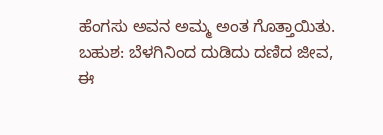ಹೆಂಗಸು ಅವನ ಅಮ್ಮ ಅಂತ ಗೊತ್ತಾಯಿತು. ಬಹುಶ: ಬೆಳಗಿನಿಂದ ದುಡಿದು ದಣಿದ ಜೀವ, ಈ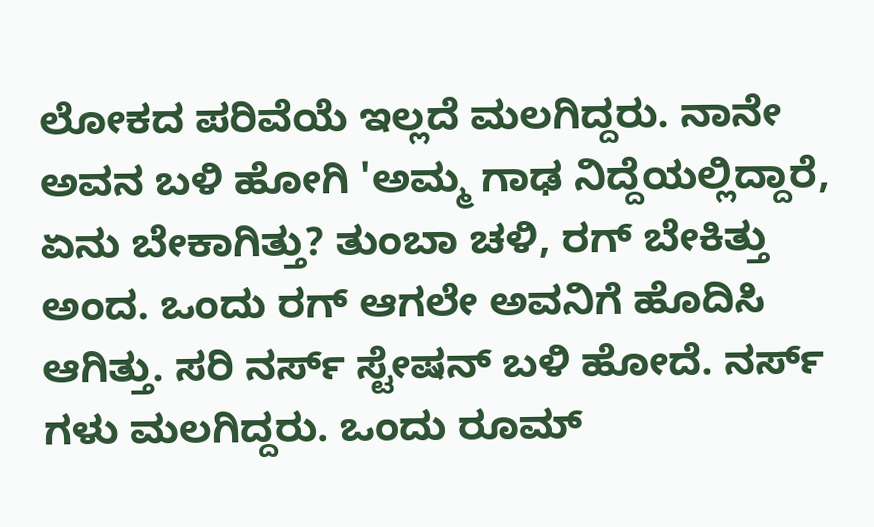ಲೋಕದ ಪರಿವೆಯೆ ಇಲ್ಲದೆ ಮಲಗಿದ್ದರು. ನಾನೇ ಅವನ ಬಳಿ ಹೋಗಿ 'ಅಮ್ಮ ಗಾಢ ನಿದ್ದೆಯಲ್ಲಿದ್ದಾರೆ, ಏನು ಬೇಕಾಗಿತ್ತು? ತುಂಬಾ ಚಳಿ, ರಗ್ ಬೇಕಿತ್ತು ಅಂದ. ಒಂದು ರಗ್ ಆಗಲೇ ಅವನಿಗೆ ಹೊದಿಸಿ ಆಗಿತ್ತು. ಸರಿ ನರ್ಸ್ ಸ್ಟೇಷನ್ ಬಳಿ ಹೋದೆ. ನರ್ಸ್ ಗಳು ಮಲಗಿದ್ದರು. ಒಂದು ರೂಮ್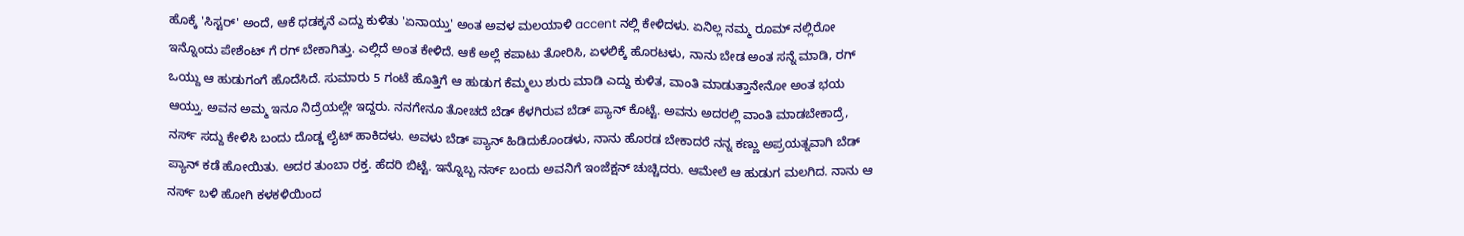ಹೊಕ್ಕೆ 'ಸಿಸ್ಟರ್' ಅಂದೆ, ಆಕೆ ಧಡಕ್ಕನೆ ಎದ್ದು ಕುಳಿತು 'ಏನಾಯ್ತು' ಅಂತ ಅವಳ ಮಲಯಾಳಿ accent ನಲ್ಲಿ ಕೇಳಿದಳು. ಏನಿಲ್ಲ ನಮ್ಮ ರೂಮ್ ನಲ್ಲಿರೋ ಇನ್ನೊಂದು ಪೇಶೆಂಟ್ ಗೆ ರಗ್ ಬೇಕಾಗಿತ್ತು. ಎಲ್ಲಿದೆ ಅಂತ ಕೇಳಿದೆ. ಆಕೆ ಅಲ್ಲೆ ಕಪಾಟು ತೋರಿಸಿ, ಏಳಲಿಕ್ಕೆ ಹೊರಟಳು, ನಾನು ಬೇಡ ಅಂತ ಸನ್ನೆ ಮಾಡಿ, ರಗ್ ಒಯ್ದು ಆ ಹುಡುಗಂಗೆ ಹೊದೆಸಿದೆ. ಸುಮಾರು 5 ಗಂಟೆ ಹೊತ್ತಿಗೆ ಆ ಹುಡುಗ ಕೆಮ್ಮಲು ಶುರು ಮಾಡಿ ಎದ್ದು ಕುಳಿತ, ವಾಂತಿ ಮಾಡುತ್ತಾನೇನೋ ಅಂತ ಭಯ ಆಯ್ತು. ಅವನ ಅಮ್ಮ ಇನೂ ನಿದ್ರೆಯಲ್ಲೇ ಇದ್ದರು. ನನಗೇನೂ ತೋಚದೆ ಬೆಡ್ ಕೆಳಗಿರುವ ಬೆಡ್ ಪ್ಯಾನ್ ಕೊಟ್ಟೆ. ಅವನು ಅದರಲ್ಲಿ ವಾಂತಿ ಮಾಡಬೇಕಾದ್ರೆ, ನರ್ಸ್ ಸದ್ದು ಕೇಳಿಸಿ ಬಂದು ದೊಡ್ಡ ಲೈಟ್ ಹಾಕಿದಳು. ಅವಳು ಬೆಡ್ ಪ್ಯಾನ್ ಹಿಡಿದುಕೊಂಡಳು, ನಾನು ಹೊರಡ ಬೇಕಾದರೆ ನನ್ನ ಕಣ್ಣು ಅಪ್ರಯತ್ನವಾಗಿ ಬೆಡ್ ಪ್ಯಾನ್ ಕಡೆ ಹೋಯಿತು. ಅದರ ತುಂಬಾ ರಕ್ತ. ಹೆದರಿ ಬಿಟ್ಟೆ. ಇನ್ನೊಬ್ಬ ನರ್ಸ್ ಬಂದು ಅವನಿಗೆ ಇಂಜೆಕ್ಷನ್ ಚುಚ್ಚಿದರು. ಆಮೇಲೆ ಆ ಹುಡುಗ ಮಲಗಿದ. ನಾನು ಆ ನರ್ಸ್ ಬಳಿ ಹೋಗಿ ಕಳಕಳಿಯಿಂದ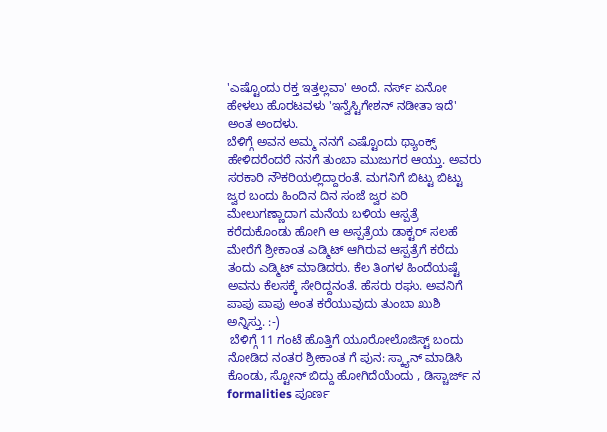'ಎಷ್ಟೊಂದು ರಕ್ತ ಇತ್ತಲ್ಲವಾ' ಅಂದೆ. ನರ್ಸ್ ಏನೋ ಹೇಳಲು ಹೊರಟವಳು 'ಇನ್ವೆಸ್ಟಿಗೇಶನ್ ನಡೀತಾ ಇದೆ' ಅಂತ ಅಂದಳು.
ಬೆಳಿಗ್ಗೆ ಅವನ ಅಮ್ಮ ನನಗೆ ಎಷ್ಟೊಂದು ಥ್ಯಾಂಕ್ಸ್ ಹೇಳಿದರೆಂದರೆ ನನಗೆ ತುಂಬಾ ಮುಜುಗರ ಆಯ್ತು. ಅವರು ಸರಕಾರಿ ನೌಕರಿಯಲ್ಲಿದ್ದಾರಂತೆ. ಮಗನಿಗೆ ಬಿಟ್ಟು ಬಿಟ್ಟು ಜ್ವರ ಬಂದು ಹಿಂದಿನ ದಿನ ಸಂಜೆ ಜ್ವರ ಏರಿ ಮೇಲುಗಣ್ಣಾದಾಗ ಮನೆಯ ಬಳಿಯ ಆಸ್ಪತ್ರೆ ಕರೆದುಕೊಂಡು ಹೋಗಿ ಆ ಅಸ್ಪತ್ರೆಯ ಡಾಕ್ಟರ್ ಸಲಹೆ ಮೇರೆಗೆ ಶ್ರೀಕಾಂತ ಎಡ್ಮಿಟ್ ಆಗಿರುವ ಆಸ್ಪತ್ರೆಗೆ ಕರೆದು ತಂದು ಎಡ್ಮಿಟ್ ಮಾಡಿದರು. ಕೆಲ ತಿಂಗಳ ಹಿಂದೆಯಷ್ಟೆ ಅವನು ಕೆಲಸಕ್ಕೆ ಸೇರಿದ್ದನಂತೆ. ಹೆಸರು ರಘು. ಅವನಿಗೆ ಪಾಪು ಪಾಪು ಅಂತ ಕರೆಯುವುದು ತುಂಬಾ ಖುಶಿ ಅನ್ನಿಸ್ತು. :-)
 ಬೆಳಿಗ್ಗೆ 11 ಗಂಟೆ ಹೊತ್ತಿಗೆ ಯೂರೋಲೊಜಿಸ್ಟ್ ಬಂದು ನೋಡಿದ ನಂತರ ಶ್ರೀಕಾಂತ ಗೆ ಪುನ: ಸ್ಕ್ಯಾನ್ ಮಾಡಿಸಿ ಕೊಂಡು, ಸ್ಟೋನ್ ಬಿದ್ದು ಹೋಗಿದೆಯೆಂದು , ಡಿಸ್ಚಾರ್ಜ್ ನ formalities ಪೂರ್ಣ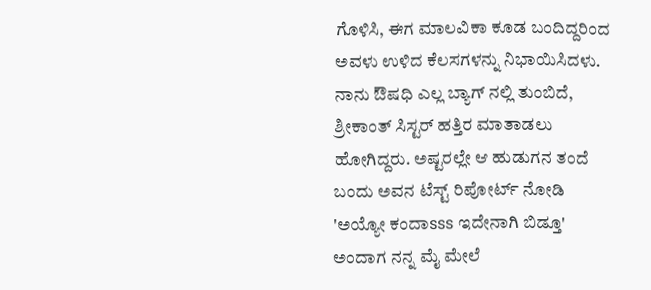ಗೊಳಿಸಿ, ಈಗ ಮಾಲವಿಕಾ ಕೂಡ ಬಂದಿದ್ದರಿಂದ ಅವಳು ಉಳಿದ ಕೆಲಸಗಳನ್ನು ನಿಭಾಯಿಸಿದಳು. ನಾನು ಔಷಧಿ ಎಲ್ಲ ಬ್ಯಾಗ್ ನಲ್ಲಿ ತುಂಬಿದೆ, ಶ್ರೀಕಾಂತ್ ಸಿಸ್ಟರ್ ಹತ್ತಿರ ಮಾತಾಡಲು ಹೋಗಿದ್ದರು. ಅಷ್ಟರಲ್ಲೇ ಆ ಹುಡುಗನ ತಂದೆ ಬಂದು ಅವನ ಟೆಸ್ಟ್ ರಿಪೋರ್ಟ್ ನೋಡಿ 'ಅಯ್ಯೋ ಕಂದಾsss ಇದೇನಾಗಿ ಬಿಡ್ತೂ' ಅಂದಾಗ ನನ್ನ ಮೈ ಮೇಲೆ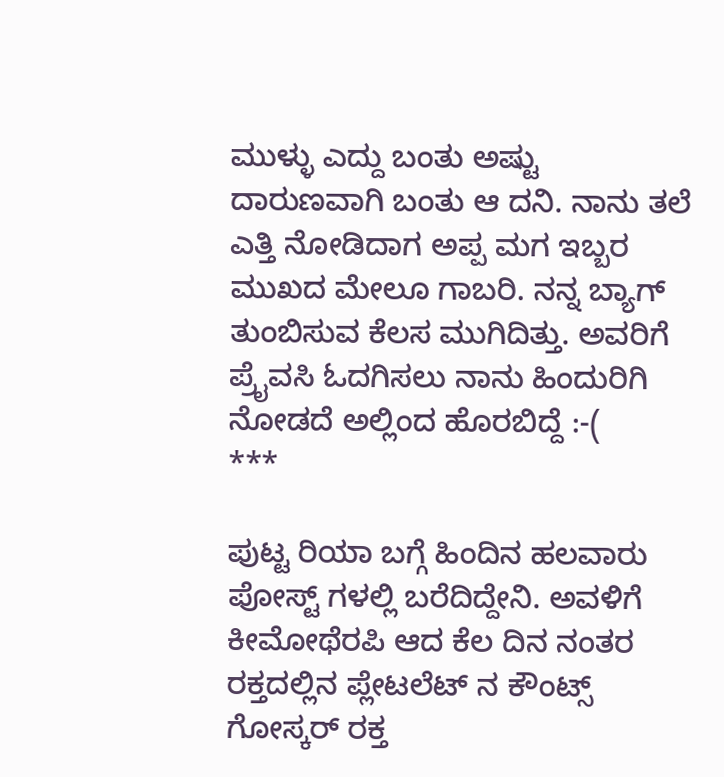ಮುಳ್ಳು ಎದ್ದು ಬಂತು ಅಷ್ಟು ದಾರುಣವಾಗಿ ಬಂತು ಆ ದನಿ. ನಾನು ತಲೆ ಎತ್ತಿ ನೋಡಿದಾಗ ಅಪ್ಪ ಮಗ ಇಬ್ಬರ ಮುಖದ ಮೇಲೂ ಗಾಬರಿ. ನನ್ನ ಬ್ಯಾಗ್ ತುಂಬಿಸುವ ಕೆಲಸ ಮುಗಿದಿತ್ತು. ಅವರಿಗೆ ಪ್ರೈವಸಿ ಓದಗಿಸಲು ನಾನು ಹಿಂದುರಿಗಿ ನೋಡದೆ ಅಲ್ಲಿಂದ ಹೊರಬಿದ್ದೆ :-(
***

ಪುಟ್ಟ ರಿಯಾ ಬಗ್ಗೆ ಹಿಂದಿನ ಹಲವಾರು ಪೋಸ್ಟ್ ಗಳಲ್ಲಿ ಬರೆದಿದ್ದೇನಿ. ಅವಳಿಗೆ ಕೀಮೋಥೆರಪಿ ಆದ ಕೆಲ ದಿನ ನಂತರ ರಕ್ತದಲ್ಲಿನ ಪ್ಲೇಟಲೆಟ್ ನ ಕೌಂಟ್ಸ್ ಗೋಸ್ಕರ್ ರಕ್ತ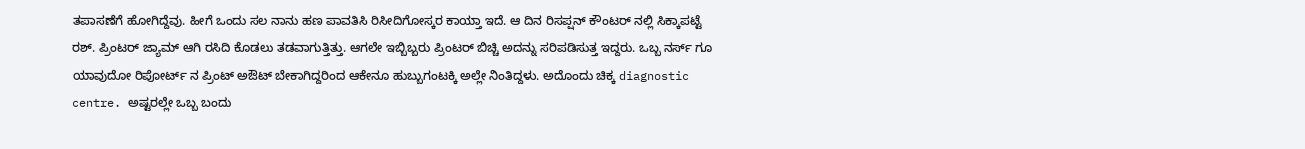ತಪಾಸಣೆಗೆ ಹೋಗಿದ್ದೆವು. ಹೀಗೆ ಒಂದು ಸಲ ನಾನು ಹಣ ಪಾವತಿಸಿ ರಿಸೀದಿಗೋಸ್ಕರ ಕಾಯ್ತಾ ಇದೆ. ಆ ದಿನ ರಿಸಪ್ಷನ್ ಕೌಂಟರ್ ನಲ್ಲಿ ಸಿಕ್ಕಾಪಟ್ಟೆ ರಶ್. ಪ್ರಿಂಟರ್ ಜ್ಯಾಮ್ ಆಗಿ ರಸಿದಿ ಕೊಡಲು ತಡವಾಗುತ್ತಿತ್ತು. ಆಗಲೇ ಇಬ್ಬಿಬ್ಬರು ಪ್ರಿಂಟರ್ ಬಿಚ್ಚಿ ಅದನ್ನು ಸರಿಪಡಿಸುತ್ತ ಇದ್ದರು. ಒಬ್ಬ ನರ್ಸ್ ಗೂ ಯಾವುದೋ ರಿಪೋರ್ಟ್ ನ ಪ್ರಿಂಟ್ ಅಔಟ್ ಬೇಕಾಗಿದ್ದರಿಂದ ಆಕೇನೂ ಹುಬ್ಬುಗಂಟಕ್ಕಿ ಅಲ್ಲೇ ನಿಂತಿದ್ದಳು. ಅದೊಂದು ಚಿಕ್ಕ diagnostic centre. ಅಷ್ಟರಲ್ಲೇ ಒಬ್ಬ ಬಂದು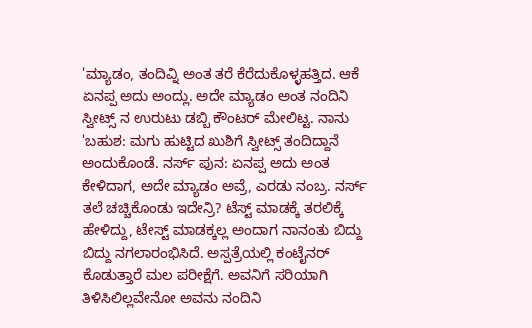'ಮ್ಯಾಡಂ, ತಂದಿವ್ನಿ ಅಂತ ತರೆ ಕೆರೆದುಕೊಳ್ಳಹತ್ತಿದ. ಆಕೆ ಏನಪ್ಪ ಅದು ಅಂದ್ಲು. ಅದೇ ಮ್ಯಾಡಂ ಅಂತ ನಂದಿನಿ ಸ್ವೀಟ್ಸ್ ನ ಉರುಟು ಡಬ್ಬಿ ಕೌಂಟರ್ ಮೇಲಿಟ್ಟ. ನಾನು 'ಬಹುಶ: ಮಗು ಹುಟ್ಟಿದ ಖುಶಿಗೆ ಸ್ವೀಟ್ಸ್ ತಂದಿದ್ದಾನೆ ಅಂದುಕೊಂಡೆ. ನರ್ಸ್ ಪುನ: ಏನಪ್ಪ ಅದು ಅಂತ ಕೇಳಿದಾಗ, ಅದೇ ಮ್ಯಾಡಂ ಅವ್ರೆ, ಎರಡು ನಂಬ್ರ. ನರ್ಸ್ ತಲೆ ಚಚ್ಚಿಕೊಂಡು ಇದೇನ್ರಿ? ಟೆಸ್ಟ್ ಮಾಡಕ್ಕೆ ತರಲಿಕ್ಕೆ ಹೇಳಿದ್ದು, ಟೇಸ್ಟ್ ಮಾಡಕ್ಕಲ್ಲ ಅಂದಾಗ ನಾನಂತು ಬಿದ್ದು ಬಿದ್ದು ನಗಲಾರಂಭಿಸಿದೆ. ಅಸ್ಪತ್ರೆಯಲ್ಲಿ ಕಂಟೈನರ್ ಕೊಡುತ್ತಾರೆ ಮಲ ಪರೀಕ್ಷೆಗೆ. ಅವನಿಗೆ ಸರಿಯಾಗಿ ತಿಳಿಸಿಲಿಲ್ಲವೇನೋ ಅವನು ನಂದಿನಿ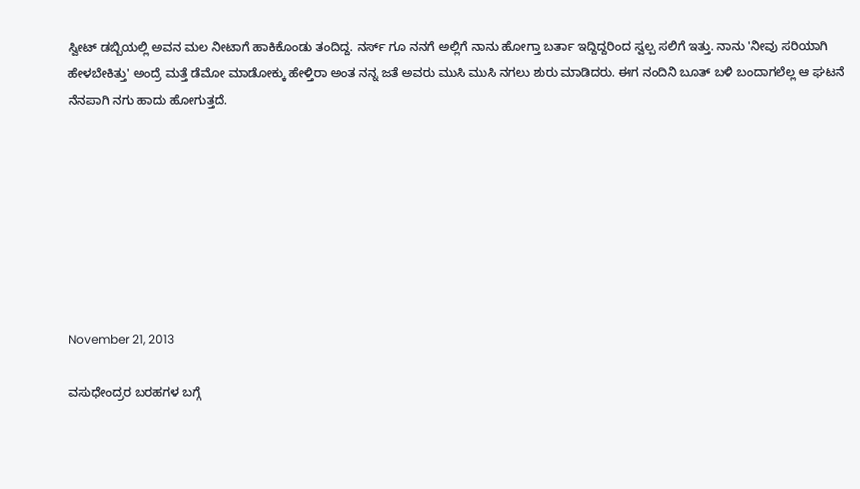ಸ್ವೀಟ್ ಡಬ್ಬಿಯಲ್ಲಿ ಅವನ ಮಲ ನೀಟಾಗೆ ಹಾಕಿಕೊಂಡು ತಂದಿದ್ದ. ನರ್ಸ್ ಗೂ ನನಗೆ ಅಲ್ಲಿಗೆ ನಾನು ಹೋಗ್ತಾ ಬರ್ತಾ ಇದ್ದಿದ್ದರಿಂದ ಸ್ವಲ್ಪ ಸಲಿಗೆ ಇತ್ತು. ನಾನು 'ನೀವು ಸರಿಯಾಗಿ ಹೇಳಬೇಕಿತ್ತು' ಅಂದ್ರೆ ಮತ್ತೆ ಡೆಮೋ ಮಾಡೋಕ್ಕು ಹೇಳ್ತಿರಾ ಅಂತ ನನ್ನ ಜತೆ ಅವರು ಮುಸಿ ಮುಸಿ ನಗಲು ಶುರು ಮಾಡಿದರು. ಈಗ ನಂದಿನಿ ಬೂತ್ ಬಳಿ ಬಂದಾಗಲೆಲ್ಲ ಆ ಘಟನೆ ನೆನಪಾಗಿ ನಗು ಹಾದು ಹೋಗುತ್ತದೆ.








November 21, 2013

ವಸುಧೇಂದ್ರರ ಬರಹಗಳ ಬಗ್ಗೆ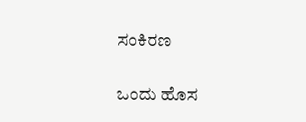ಸಂಕಿರಣ

ಒಂದು ಹೊಸ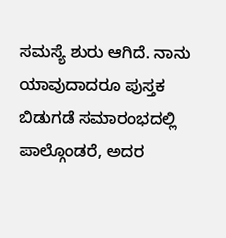ಸಮಸ್ಯೆ ಶುರು ಆಗಿದೆ. ನಾನು ಯಾವುದಾದರೂ ಪುಸ್ತಕ ಬಿಡುಗಡೆ ಸಮಾರಂಭದಲ್ಲಿ ಪಾಲ್ಗೊಂಡರೆ, ಅದರ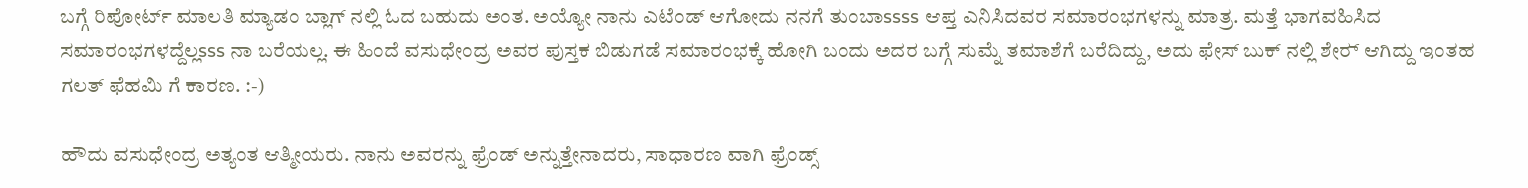ಬಗ್ಗೆ ರಿಪೋರ್ಟ್ ಮಾಲತಿ ಮ್ಯಾಡಂ ಬ್ಲಾಗ್ ನಲ್ಲಿ ಓದ ಬಹುದು ಅಂತ. ಅಯ್ಯೋ ನಾನು ಎಟೆಂಡ್ ಆಗೋದು ನನಗೆ ತುಂಬಾssss ಆಪ್ತ ಎನಿಸಿದವರ ಸಮಾರಂಭಗಳನ್ನು ಮಾತ್ರ. ಮತ್ತೆ ಭಾಗವಹಿಸಿದ ಸಮಾರಂಭಗಳದ್ದೆಲ್ಲsss ನಾ ಬರೆಯಲ್ಲ. ಈ ಹಿಂದೆ ವಸುಧೇಂದ್ರ ಅವರ ಪುಸ್ತಕ ಬಿಡುಗಡೆ ಸಮಾರಂಭಕ್ಕೆ ಹೋಗಿ ಬಂದು ಅದರ ಬಗ್ಗೆ ಸುಮ್ನೆ ತಮಾಶೆಗೆ ಬರೆದಿದ್ದು, ಅದು ಫೇಸ್ ಬುಕ್ ನಲ್ಲಿ ಶೇರ್‍ ಆಗಿದ್ದು ಇಂತಹ ಗಲತ್ ಫೆಹಮಿ ಗೆ ಕಾರಣ. :-)

ಹೌದು ವಸುಧೇಂದ್ರ ಅತ್ಯಂತ ಆತ್ಮೀಯರು. ನಾನು ಅವರನ್ನು ಫ್ರೆಂಡ್ ಅನ್ನುತ್ತೇನಾದರು, ಸಾಧಾರಣ ವಾಗಿ ಫ್ರೆಂಡ್ಸ್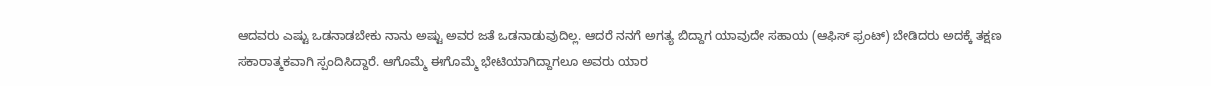ಆದವರು ಎಷ್ಟು ಒಡನಾಡಬೇಕು ನಾನು ಅಷ್ಟು ಅವರ ಜತೆ ಒಡನಾಡುವುದಿಲ್ಲ. ಆದರೆ ನನಗೆ ಅಗತ್ಯ ಬಿದ್ದಾಗ ಯಾವುದೇ ಸಹಾಯ (ಆಫಿಸ್ ಫ್ರಂಟ್) ಬೇಡಿದರು ಅದಕ್ಕೆ ತಕ್ಷಣ ಸಕಾರಾತ್ಮಕವಾಗಿ ಸ್ಪಂದಿಸಿದ್ದಾರೆ. ಆಗೊಮ್ಮೆ ಈಗೊಮ್ಮೆ ಭೇಟಿಯಾಗಿದ್ದಾಗಲೂ ಅವರು ಯಾರ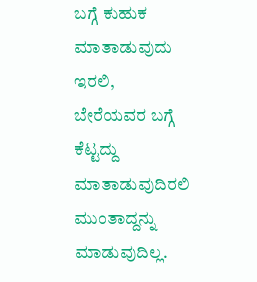ಬಗ್ಗೆ ಕುಹುಕ ಮಾತಾಡುವುದು ಇರಲಿ, ಬೇರೆಯವರ ಬಗ್ಗೆ ಕೆಟ್ಟದ್ದು ಮಾತಾಡುವುದಿರಲಿ ಮುಂತಾದ್ದನ್ನು ಮಾಡುವುದಿಲ್ಲ.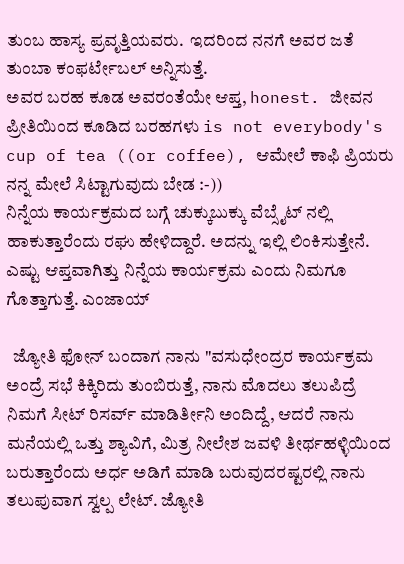ತುಂಬ ಹಾಸ್ಯ ಪ್ರವೃತ್ತಿಯವರು.  ಇದರಿಂದ ನನಗೆ ಅವರ ಜತೆ ತುಂಬಾ ಕಂಫರ್ಟೇಬಲ್ ಅನ್ನಿಸುತ್ತೆ.
ಅವರ ಬರಹ ಕೂಡ ಅವರಂತೆಯೇ ಆಪ್ತ, honest. ಜೀವನ ಪ್ರೀತಿಯಿಂದ ಕೂಡಿದ ಬರಹಗಳು is not everybody's cup of tea ((or coffee), ಆಮೇಲೆ ಕಾಫಿ ಪ್ರಿಯರು ನನ್ನ ಮೇಲೆ ಸಿಟ್ಟಾಗುವುದು ಬೇಡ :-))
ನಿನ್ನೆಯ ಕಾರ್ಯಕ್ರಮದ ಬಗ್ಗೆ ಚುಕ್ಕುಬುಕ್ಕು ವೆಬ್ಸೈಟ್ ನಲ್ಲಿ ಹಾಕುತ್ತಾರೆಂದು ರಘು ಹೇಳಿದ್ದಾರೆ. ಅದನ್ನು ಇಲ್ಲಿ ಲಿಂಕಿಸುತ್ತೇನೆ. ಎಷ್ಟು ಆಪ್ತವಾಗಿತ್ತು ನಿನ್ನೆಯ ಕಾರ್ಯಕ್ರಮ ಎಂದು ನಿಮಗೂ ಗೊತ್ತಾಗುತ್ತೆ. ಎಂಜಾಯ್

  ಜ್ಯೋತಿ ಫೋನ್ ಬಂದಾಗ ನಾನು "ವಸುಧೇಂದ್ರರ ಕಾರ್ಯಕ್ರಮ ಅಂದ್ರೆ ಸಭೆ ಕಿಕ್ಕಿರಿದು ತುಂಬಿರುತ್ತೆ, ನಾನು ಮೊದಲು ತಲುಪಿದ್ರೆ ನಿಮಗೆ ಸೀಟ್ ರಿಸರ್ವ್ ಮಾಡಿರ್ತೀನಿ ಅಂದಿದ್ದೆ, ಆದರೆ ನಾನು ಮನೆಯಲ್ಲಿ ಒತ್ತು ಶ್ಯಾವಿಗೆ, ಮಿತ್ರ ನೀಲೇಶ ಜವಳಿ ತೀರ್ಥಹಳ್ಳಿಯಿಂದ ಬರುತ್ತಾರೆಂದು ಅರ್ಧ ಅಡಿಗೆ ಮಾಡಿ ಬರುವುದರಷ್ಟರಲ್ಲಿ ನಾನು ತಲುಪುವಾಗ ಸ್ವಲ್ಪ ಲೇಟ್. ಜ್ಯೋತಿ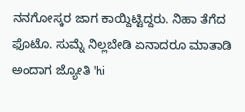ನನಗೋಸ್ಕರ ಜಾಗ ಕಾಯ್ದಿಟ್ಟಿದ್ದರು. ನಿಹಾ ತೆಗೆದ ಫೊಟೊ. ಸುಮ್ನೆ ನಿಲ್ಲಬೇಡಿ ಏನಾದರೂ ಮಾತಾಡಿ ಅಂದಾಗ ಜ್ಯೋತಿ 'hi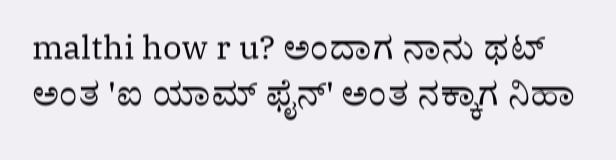malthi how r u? ಅಂದಾಗ ನಾನು ಥಟ್ ಅಂತ 'ಐ ಯಾಮ್ ಫೈನ್' ಅಂತ ನಕ್ಕಾಗ ನಿಹಾ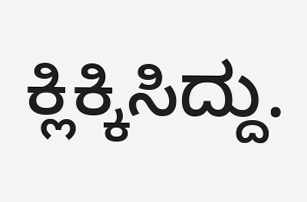ಕ್ಲಿಕ್ಕಿಸಿದ್ದು.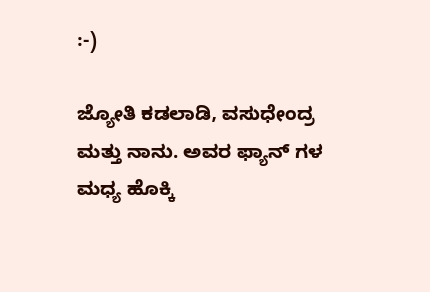:-)

ಜ್ಯೋತಿ ಕಡಲಾಡಿ, ವಸುಧೇಂದ್ರ ಮತ್ತು ನಾನು. ಅವರ ಫ್ಯಾನ್ ಗಳ ಮಧ್ಯ ಹೊಕ್ಕಿ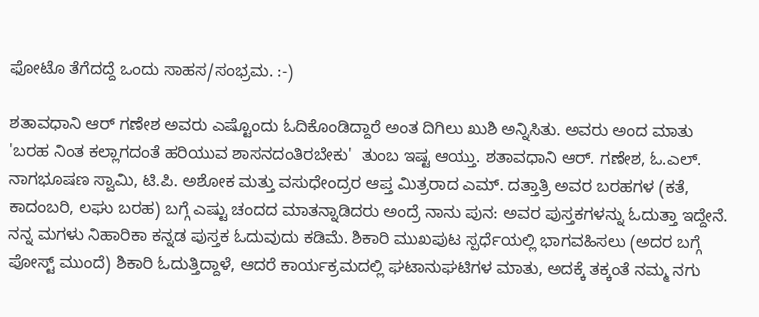ಫೋಟೊ ತೆಗೆದದ್ದೆ ಒಂದು ಸಾಹಸ/ಸಂಭ್ರಮ. :-)

ಶತಾವಧಾನಿ ಆರ್ ಗಣೇಶ ಅವರು ಎಷ್ಟೊಂದು ಓದಿಕೊಂಡಿದ್ದಾರೆ ಅಂತ ದಿಗಿಲು ಖುಶಿ ಅನ್ನಿಸಿತು. ಅವರು ಅಂದ ಮಾತು 'ಬರಹ ನಿಂತ ಕಲ್ಲಾಗದಂತೆ ಹರಿಯುವ ಶಾಸನದಂತಿರಬೇಕು'  ತುಂಬ ಇಷ್ಟ ಆಯ್ತು. ಶತಾವಧಾನಿ ಆರ್. ಗಣೇಶ, ಓ.ಎಲ್. ನಾಗಭೂಷಣ ಸ್ವಾಮಿ, ಟಿ.ಪಿ. ಅಶೋಕ ಮತ್ತು ವಸುಧೇಂದ್ರರ ಆಪ್ತ ಮಿತ್ರರಾದ ಎಮ್. ದತ್ತಾತ್ರಿ ಅವರ ಬರಹಗಳ (ಕತೆ, ಕಾದಂಬರಿ, ಲಘು ಬರಹ) ಬಗ್ಗೆ ಎಷ್ಟು ಚಂದದ ಮಾತನ್ನಾಡಿದರು ಅಂದ್ರೆ ನಾನು ಪುನ: ಅವರ ಪುಸ್ತಕಗಳನ್ನು ಓದುತ್ತಾ ಇದ್ದೇನೆ. ನನ್ನ ಮಗಳು ನಿಹಾರಿಕಾ ಕನ್ನಡ ಪುಸ್ತಕ ಓದುವುದು ಕಡಿಮೆ. ಶಿಕಾರಿ ಮುಖಪುಟ ಸ್ಪರ್ಧೆಯಲ್ಲಿ ಭಾಗವಹಿಸಲು (ಅದರ ಬಗ್ಗೆ ಪೋಸ್ಟ್ ಮುಂದೆ) ಶಿಕಾರಿ ಓದುತ್ತಿದ್ದಾಳೆ, ಆದರೆ ಕಾರ್ಯಕ್ರಮದಲ್ಲಿ ಘಟಾನುಘಟಿಗಳ ಮಾತು, ಅದಕ್ಕೆ ತಕ್ಕಂತೆ ನಮ್ಮ ನಗು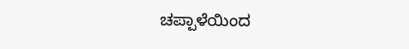ಚಪ್ಪಾಳೆಯಿಂದ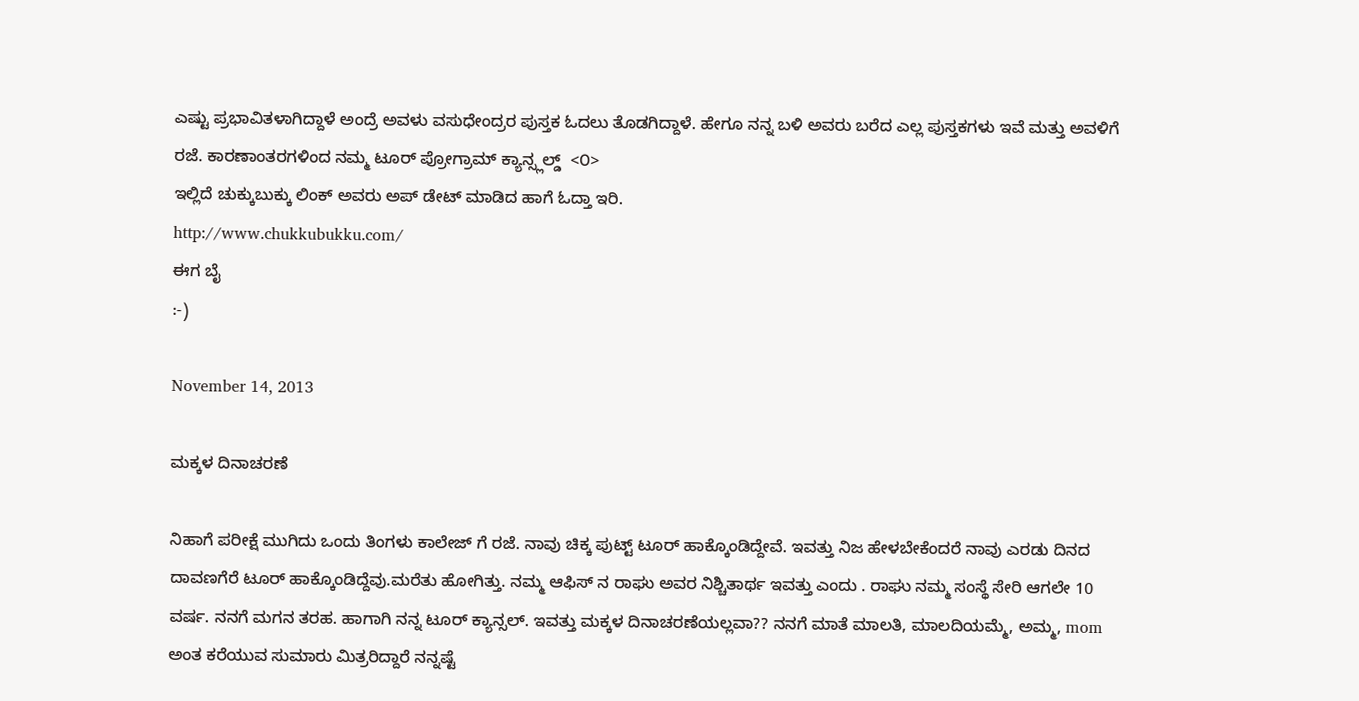ಎಷ್ಟು ಪ್ರಭಾವಿತಳಾಗಿದ್ದಾಳೆ ಅಂದ್ರೆ ಅವಳು ವಸುಧೇಂದ್ರರ ಪುಸ್ತಕ ಓದಲು ತೊಡಗಿದ್ದಾಳೆ. ಹೇಗೂ ನನ್ನ ಬಳಿ ಅವರು ಬರೆದ ಎಲ್ಲ ಪುಸ್ತಕಗಳು ಇವೆ ಮತ್ತು ಅವಳಿಗೆ ರಜೆ. ಕಾರಣಾಂತರಗಳಿಂದ ನಮ್ಮ ಟೂರ್ ಪ್ರೋಗ್ರಾಮ್ ಕ್ಯಾನ್ಸ್ಲಲ್ಡ್  <೦>
ಇಲ್ಲಿದೆ ಚುಕ್ಕುಬುಕ್ಕು ಲಿಂಕ್ ಅವರು ಅಪ್ ಡೇಟ್ ಮಾಡಿದ ಹಾಗೆ ಓದ್ತಾ ಇರಿ.
http://www.chukkubukku.com/
ಈಗ ಬೈ
:-)

November 14, 2013

ಮಕ್ಕಳ ದಿನಾಚರಣೆ

ನಿಹಾಗೆ ಪರೀಕ್ಷೆ ಮುಗಿದು ಒಂದು ತಿಂಗಳು ಕಾಲೇಜ್ ಗೆ ರಜೆ. ನಾವು ಚಿಕ್ಕ ಪುಟ್ಟ್ ಟೂರ್ ಹಾಕ್ಕೊಂಡಿದ್ದೇವೆ. ಇವತ್ತು ನಿಜ ಹೇಳಬೇಕೆಂದರೆ ನಾವು ಎರಡು ದಿನದ ದಾವಣಗೆರೆ ಟೂರ್ ಹಾಕ್ಕೊಂಡಿದ್ದೆವು.ಮರೆತು ಹೋಗಿತ್ತು. ನಮ್ಮ ಆಫಿಸ್ ನ ರಾಘು ಅವರ ನಿಶ್ಚಿತಾರ್ಥ ಇವತ್ತು ಎಂದು . ರಾಘು ನಮ್ಮ ಸಂಸ್ಥೆ ಸೇರಿ ಆಗಲೇ 10 ವರ್ಷ. ನನಗೆ ಮಗನ ತರಹ. ಹಾಗಾಗಿ ನನ್ನ ಟೂರ್ ಕ್ಯಾನ್ಸಲ್. ಇವತ್ತು ಮಕ್ಕಳ ದಿನಾಚರಣೆಯಲ್ಲವಾ?? ನನಗೆ ಮಾತೆ ಮಾಲತಿ, ಮಾಲದಿಯಮ್ಮೆ, ಅಮ್ಮ, mom ಅಂತ ಕರೆಯುವ ಸುಮಾರು ಮಿತ್ರರಿದ್ದಾರೆ ನನ್ನಷ್ಟೆ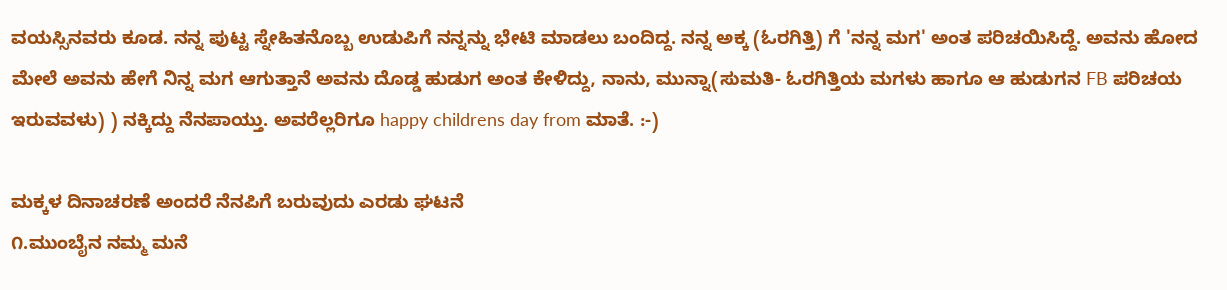ವಯಸ್ಸಿನವರು ಕೂಡ. ನನ್ನ ಪುಟ್ಟ ಸ್ನೇಹಿತನೊಬ್ಬ ಉಡುಪಿಗೆ ನನ್ನನ್ನು ಭೇಟಿ ಮಾಡಲು ಬಂದಿದ್ದ. ನನ್ನ ಅಕ್ಕ (ಓರಗಿತ್ತಿ) ಗೆ 'ನನ್ನ ಮಗ' ಅಂತ ಪರಿಚಯಿಸಿದ್ದೆ. ಅವನು ಹೋದ ಮೇಲೆ ಅವನು ಹೇಗೆ ನಿನ್ನ ಮಗ ಆಗುತ್ತಾನೆ ಅವನು ದೊಡ್ಡ ಹುಡುಗ ಅಂತ ಕೇಳಿದ್ದು, ನಾನು, ಮುನ್ನಾ(ಸುಮತಿ- ಓರಗಿತ್ತಿಯ ಮಗಳು ಹಾಗೂ ಆ ಹುಡುಗನ FB ಪರಿಚಯ ಇರುವವಳು) ) ನಕ್ಕಿದ್ದು ನೆನಪಾಯ್ತು. ಅವರೆಲ್ಲರಿಗೂ happy childrens day from ಮಾತೆ. :-)

ಮಕ್ಕಳ ದಿನಾಚರಣೆ ಅಂದರೆ ನೆನಪಿಗೆ ಬರುವುದು ಎರಡು ಘಟನೆ
೧.ಮುಂಬೈನ ನಮ್ಮ ಮನೆ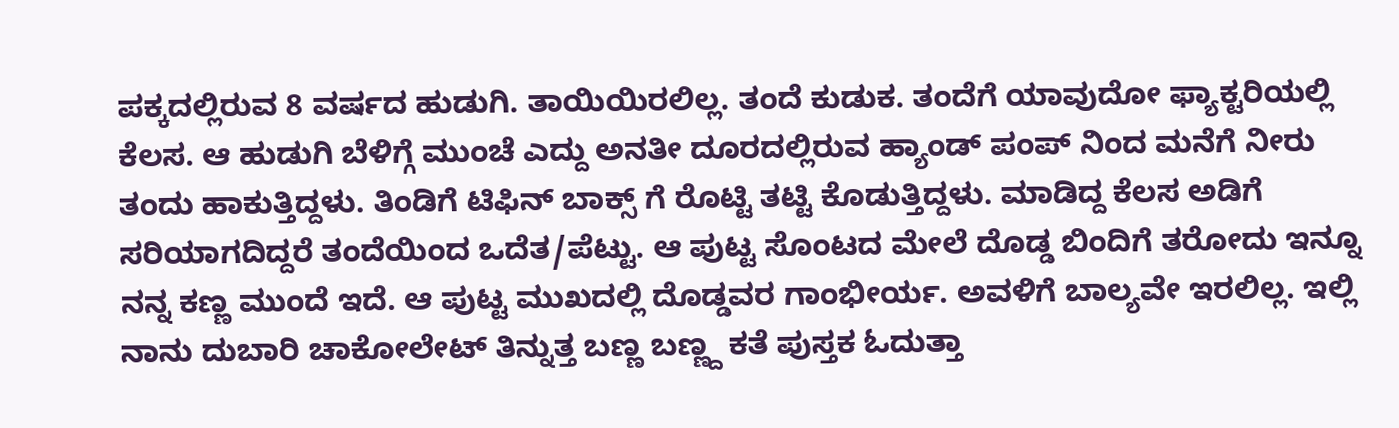ಪಕ್ಕದಲ್ಲಿರುವ 8 ವರ್ಷದ ಹುಡುಗಿ. ತಾಯಿಯಿರಲಿಲ್ಲ. ತಂದೆ ಕುಡುಕ. ತಂದೆಗೆ ಯಾವುದೋ ಫ್ಯಾಕ್ಟರಿಯಲ್ಲಿ ಕೆಲಸ. ಆ ಹುಡುಗಿ ಬೆಳಿಗ್ಗೆ ಮುಂಚೆ ಎದ್ದು ಅನತೀ ದೂರದಲ್ಲಿರುವ ಹ್ಯಾಂಡ್ ಪಂಪ್ ನಿಂದ ಮನೆಗೆ ನೀರು ತಂದು ಹಾಕುತ್ತಿದ್ದಳು. ತಿಂಡಿಗೆ ಟಿಫಿನ್ ಬಾಕ್ಸ್ ಗೆ ರೊಟ್ಟಿ ತಟ್ಟಿ ಕೊಡುತ್ತಿದ್ದಳು. ಮಾಡಿದ್ದ ಕೆಲಸ ಅಡಿಗೆ ಸರಿಯಾಗದಿದ್ದರೆ ತಂದೆಯಿಂದ ಒದೆತ/ಪೆಟ್ಟು. ಆ ಪುಟ್ಟ ಸೊಂಟದ ಮೇಲೆ ದೊಡ್ಡ ಬಿಂದಿಗೆ ತರೋದು ಇನ್ನೂ ನನ್ನ ಕಣ್ಣ ಮುಂದೆ ಇದೆ. ಆ ಪುಟ್ಟ ಮುಖದಲ್ಲಿ ದೊಡ್ಡವರ ಗಾಂಭೀರ್ಯ. ಅವಳಿಗೆ ಬಾಲ್ಯವೇ ಇರಲಿಲ್ಲ. ಇಲ್ಲಿ ನಾನು ದುಬಾರಿ ಚಾಕೋಲೇಟ್ ತಿನ್ನುತ್ತ ಬಣ್ಣ ಬಣ್ಣ್ದ ಕತೆ ಪುಸ್ತಕ ಓದುತ್ತಾ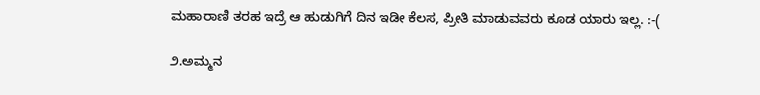ಮಹಾರಾಣಿ ತರಹ ಇದ್ರೆ ಆ ಹುಡುಗಿಗೆ ದಿನ ಇಡೀ ಕೆಲಸ, ಪ್ರೀತಿ ಮಾಡುವವರು ಕೂಡ ಯಾರು ಇಲ್ಲ. :-(

೨.ಅಮ್ಮನ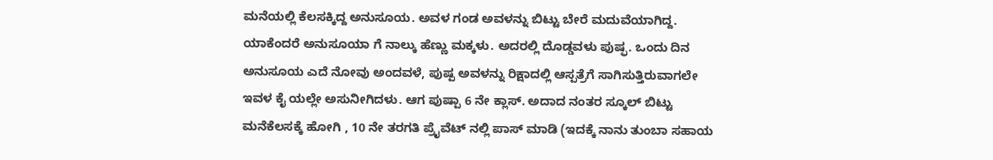ಮನೆಯಲ್ಲಿ ಕೆಲಸಕ್ಕಿದ್ದ ಅನುಸೂಯ. ಅವಳ ಗಂಡ ಅವಳನ್ನು ಬಿಟ್ಟು ಬೇರೆ ಮದುವೆಯಾಗಿದ್ದ. ಯಾಕೆಂದರೆ ಅನುಸೂಯಾ ಗೆ ನಾಲ್ಕು ಹೆಣ್ಣು ಮಕ್ಕಳು. ಅದರಲ್ಲಿ ದೊಡ್ಡವಳು ಪುಷ್ಫ. ಒಂದು ದಿನ ಅನುಸೂಯ ಎದೆ ನೋವು ಅಂದವಳೆ, ಪುಷ್ಪ ಅವಳನ್ನು ರಿಕ್ಷಾದಲ್ಲಿ ಆಸ್ಪತ್ರೆಗೆ ಸಾಗಿಸುತ್ತಿರುವಾಗಲೇ ಇವಳ ಕೈ ಯಲ್ಲೇ ಅಸುನೀಗಿದಳು. ಆಗ ಪುಷ್ಪಾ 6 ನೇ ಕ್ಲಾಸ್. ಅದಾದ ನಂತರ ಸ್ಕೂಲ್ ಬಿಟ್ಟು ಮನೆಕೆಲಸಕ್ಕೆ ಹೋಗಿ , 10 ನೇ ತರಗತಿ ಪ್ರೈವೆಟ್ ನಲ್ಲಿ ಪಾಸ್ ಮಾಡಿ (ಇದಕ್ಕೆ ನಾನು ತುಂಬಾ ಸಹಾಯ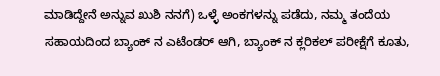ಮಾಡಿದ್ದೇನೆ ಅನ್ನುವ ಖುಶಿ ನನಗೆ) ಒಳ್ಳೆ ಅಂಕಗಳನ್ನು ಪಡೆದು, ನಮ್ಮ ತಂದೆಯ ಸಹಾಯದಿಂದ ಬ್ಯಾಂಕ್ ನ ಎಟೆಂಡರ್ ಆಗಿ, ಬ್ಯಾಂಕ್ ನ ಕ್ಲರಿಕಲ್ ಪರೀಕ್ಷೆಗೆ ಕೂತು,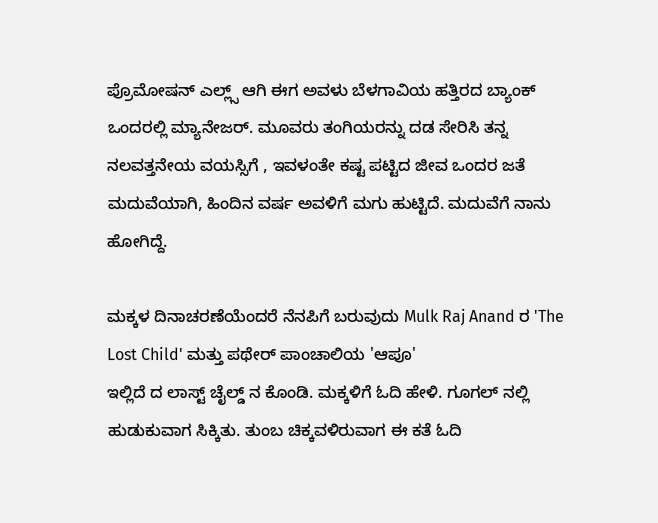ಪ್ರೊಮೋಷನ್ ಎಲ್ಲ್ಸ್ ಆಗಿ ಈಗ ಅವಳು ಬೆಳಗಾವಿಯ ಹತ್ತಿರದ ಬ್ಯಾಂಕ್ ಒಂದರಲ್ಲಿ ಮ್ಯಾನೇಜರ್. ಮೂವರು ತಂಗಿಯರನ್ನು ದಡ ಸೇರಿಸಿ ತನ್ನ ನಲವತ್ತನೇಯ ವಯಸ್ಸಿಗೆ , ಇವಳಂತೇ ಕಷ್ಟ ಪಟ್ಟಿದ ಜೀವ ಒಂದರ ಜತೆ ಮದುವೆಯಾಗಿ, ಹಿಂದಿನ ವರ್ಷ ಅವಳಿಗೆ ಮಗು ಹುಟ್ಟಿದೆ. ಮದುವೆಗೆ ನಾನು ಹೋಗಿದ್ದೆ.

ಮಕ್ಕಳ ದಿನಾಚರಣೆಯೆಂದರೆ ನೆನಪಿಗೆ ಬರುವುದು Mulk Raj Anand ರ 'The Lost Child' ಮತ್ತು ಪಥೇರ್ ಪಾಂಚಾಲಿಯ 'ಆಪೂ'
ಇಲ್ಲಿದೆ ದ ಲಾಸ್ಟ್ ಚೈಲ್ಡ್ ನ ಕೊಂಡಿ. ಮಕ್ಕಳಿಗೆ ಓದಿ ಹೇಳಿ. ಗೂಗಲ್ ನಲ್ಲಿ ಹುಡುಕುವಾಗ ಸಿಕ್ಕಿತು. ತುಂಬ ಚಿಕ್ಕವಳಿರುವಾಗ ಈ ಕತೆ ಓದಿ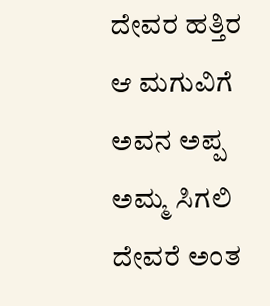ದೇವರ ಹತ್ತಿರ ಆ ಮಗುವಿಗೆ ಅವನ ಅಪ್ಪ ಅಮ್ಮ ಸಿಗಲಿ ದೇವರೆ ಅಂತ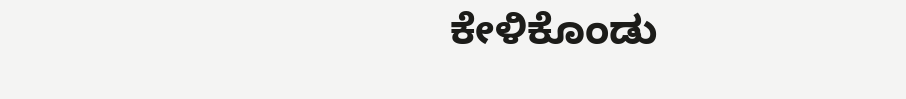ಕೇಳಿಕೊಂಡು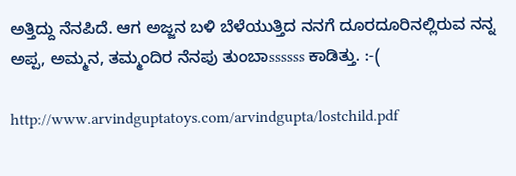ಅತ್ತಿದ್ದು ನೆನಪಿದೆ. ಆಗ ಅಜ್ಜನ ಬಳಿ ಬೆಳೆಯುತ್ತಿದ ನನಗೆ ದೂರದೂರಿನಲ್ಲಿರುವ ನನ್ನ ಅಪ್ಪ, ಅಮ್ಮನ, ತಮ್ಮಂದಿರ ನೆನಪು ತುಂಬಾssssss ಕಾಡಿತ್ತು. :-(

http://www.arvindguptatoys.com/arvindgupta/lostchild.pdf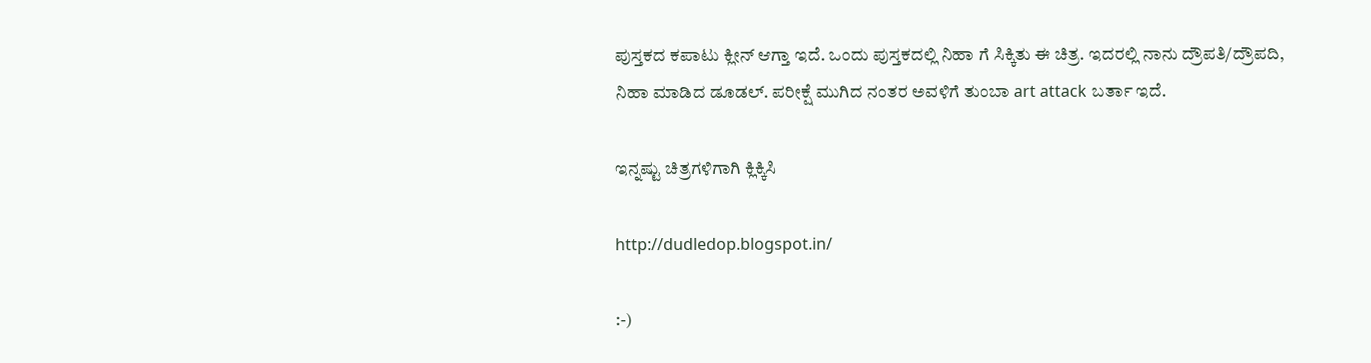ಪುಸ್ತಕದ ಕಪಾಟು ಕ್ಲೀನ್ ಆಗ್ತಾ ಇದೆ. ಒಂದು ಪುಸ್ತಕದಲ್ಲಿ ನಿಹಾ ಗೆ ಸಿಕ್ಕಿತು ಈ ಚಿತ್ರ. ಇದರಲ್ಲಿ ನಾನು ದ್ರೌಪತಿ/ದ್ರೌಪದಿ,
ನಿಹಾ ಮಾಡಿದ ಡೂಡಲ್. ಪರೀಕ್ಷೆ ಮುಗಿದ ನಂತರ ಅವಳಿಗೆ ತುಂಬಾ art attack ಬರ್ತಾ ಇದೆ.

ಇನ್ನಷ್ಟು ಚಿತ್ರಗಳಿಗಾಗಿ ಕ್ಲಿಕ್ಕಿಸಿ

http://dudledop.blogspot.in/

:-)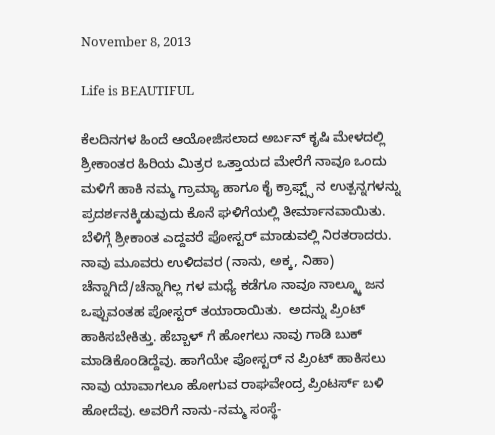November 8, 2013

Life is BEAUTIFUL

ಕೆಲದಿನಗಳ ಹಿಂದೆ ಆಯೋಜಿಸಲಾದ ಅರ್ಬನ್ ಕೃಷಿ ಮೇಳದಲ್ಲಿ ಶ್ರೀಕಾಂತರ ಹಿರಿಯ ಮಿತ್ರರ ಒತ್ತಾಯದ ಮೇರೆಗೆ ನಾವೂ ಒಂದು ಮಳಿಗೆ ಹಾಕಿ ನಮ್ಮ ಗ್ರಾಮ್ಯಾ ಹಾಗೂ ಕೈ ಕ್ರಾಫ್ಟ್ಸ್ ನ ಉತ್ಪನ್ನಗಳನ್ನು ಪ್ರದರ್ಶನಕ್ಕಿಡುವುದು ಕೊನೆ ಘಳಿಗೆಯಲ್ಲಿ ತೀರ್ಮಾನವಾಯಿತು. ಬೆಳಿಗ್ಗೆ ಶ್ರೀಕಾಂತ ಎದ್ದವರೆ ಪೋಸ್ಟರ್ ಮಾಡುವಲ್ಲಿ ನಿರತರಾದರು. ನಾವು ಮೂವರು ಉಳಿದವರ (ನಾನು, ಅಕ್ಕ, ನಿಹಾ) ಚೆನ್ನಾಗಿದೆ/ಚೆನ್ನಾಗಿಲ್ಲ ಗಳ ಮಧ್ಯೆ ಕಡೆಗೂ ನಾವೂ ನಾಲ್ಕ್ಕೂ ಜನ ಒಪ್ಪುವಂತಹ ಪೋಸ್ಟರ್ ತಯಾರಾಯಿತು.  ಅದನ್ನು ಪ್ರಿಂಟ್ ಹಾಕಿಸಬೇಕಿತ್ತು. ಹೆಬ್ಬಾಳ್ ಗೆ ಹೋಗಲು ನಾವು ಗಾಡಿ ಬುಕ್ ಮಾಡಿಕೊಂಡಿದ್ದೆವು. ಹಾಗೆಯೇ ಪೋಸ್ಟರ್ ನ ಪ್ರಿಂಟ್ ಹಾಕಿಸಲು ನಾವು ಯಾವಾಗಲೂ ಹೋಗುವ ರಾಘವೇಂದ್ರ ಪ್ರಿಂಟರ್ಸ್ ಬಳಿ ಹೋದೆವು. ಅವರಿಗೆ ನಾನು-ನಮ್ಮ ಸಂಸ್ಥೆ-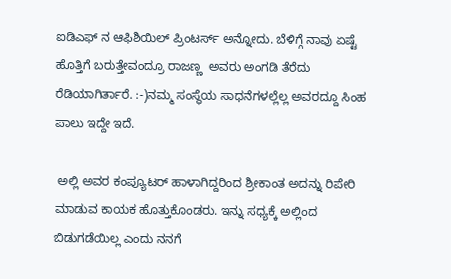ಐಡಿಎಫ್ ನ ಆಫಿಶಿಯಿಲ್ ಪ್ರಿಂಟರ್ಸ್ ಅನ್ನೋದು. ಬೆಳಿಗ್ಗೆ ನಾವು ಏಷ್ಟೆ ಹೊತ್ತಿಗೆ ಬರುತ್ತೇವಂದ್ರೂ ರಾಜಣ್ಣ  ಅವರು ಅಂಗಡಿ ತೆರೆದು ರೆಡಿಯಾಗಿರ್ತಾರೆ. :-)ನಮ್ಮ ಸಂಸ್ಥೆಯ ಸಾಧನೆಗಳಲ್ಲೆಲ್ಲ ಅವರದ್ದೂ ಸಿಂಹ ಪಾಲು ಇದ್ದೇ ಇದೆ.

 ಅಲ್ಲಿ ಅವರ ಕಂಪ್ಯೂಟರ್ ಹಾಳಾಗಿದ್ದರಿಂದ ಶ್ರೀಕಾಂತ ಅದನ್ನು ರಿಪೇರಿ ಮಾಡುವ ಕಾಯಕ ಹೊತ್ತುಕೊಂಡರು. ಇನ್ನು ಸಧ್ಯಕ್ಕೆ ಅಲ್ಲಿಂದ ಬಿಡುಗಡೆಯಿಲ್ಲ ಎಂದು ನನಗೆ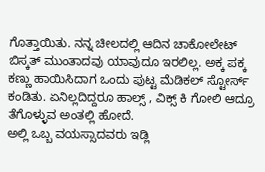ಗೊತ್ತಾಯಿತು. ನನ್ನ ಚೀಲದಲ್ಲಿ ಆದಿನ ಚಾಕೋಲೇಟ್ ಬಿಸ್ಕತ್ ಮುಂತಾದವು ಯಾವುದೂ ಇರಲಿಲ್ಲ. ಅಕ್ಕ ಪಕ್ಕ ಕಣ್ಣು ಹಾಯಿಸಿದಾಗ ಒಂದು ಪುಟ್ಟ ಮೆಡಿಕಲ್ ಸ್ಟೋರ್ಸ್ ಕಂಡಿತು. ಏನಿಲ್ಲದಿದ್ದರೂ ಹಾಲ್ಸ್ , ವಿಕ್ಸ್ ಕಿ ಗೋಲಿ ಆದ್ರೂ ತೆಗೊಳ್ಳುವ ಅಂತಲ್ಲಿ ಹೋದೆ.
ಅಲ್ಲಿ ಒಬ್ಬ ವಯಸ್ಸಾದವರು ಇಡ್ಲಿ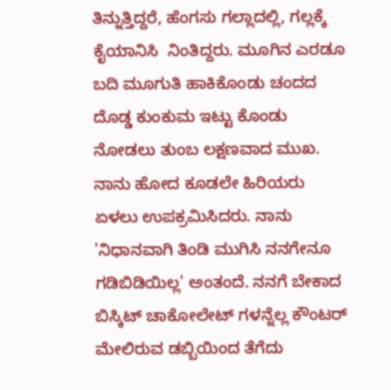ತಿನ್ನುತ್ತಿದ್ದರೆ, ಹೆಂಗಸು ಗಲ್ಲಾದಲ್ಲಿ, ಗಲ್ಲಕ್ಕೆ ಕೈಯಾನಿಸಿ  ನಿಂತಿದ್ದರು. ಮೂಗಿನ ಎರಡೂ ಬದಿ ಮೂಗುತಿ ಹಾಕಿಕೊಂಡು ಚಂದದ ದೊಡ್ಡ ಕುಂಕುಮ ಇಟ್ಟು ಕೊಂಡು ನೋಡಲು ತುಂಬ ಲಕ್ಷಣವಾದ ಮುಖ. ನಾನು ಹೋದ ಕೂಡಲೇ ಹಿರಿಯರು ಏಳಲು ಉಪಕ್ರಮಿಸಿದರು. ನಾನು 'ನಿಧಾನವಾಗಿ ತಿಂಡಿ ಮುಗಿಸಿ ನನಗೇನೂ ಗಡಿಬಿಡಿಯಿಲ್ಲ' ಅಂತಂದೆ. ನನಗೆ ಬೇಕಾದ ಬಿಸ್ಕಿಟ್ ಚಾಕೋಲೇಟ್ ಗಳನ್ನೆಲ್ಲ ಕೌಂಟರ್ ಮೇಲಿರುವ ಡಬ್ಬಿಯಿಂದ ತೆಗೆದು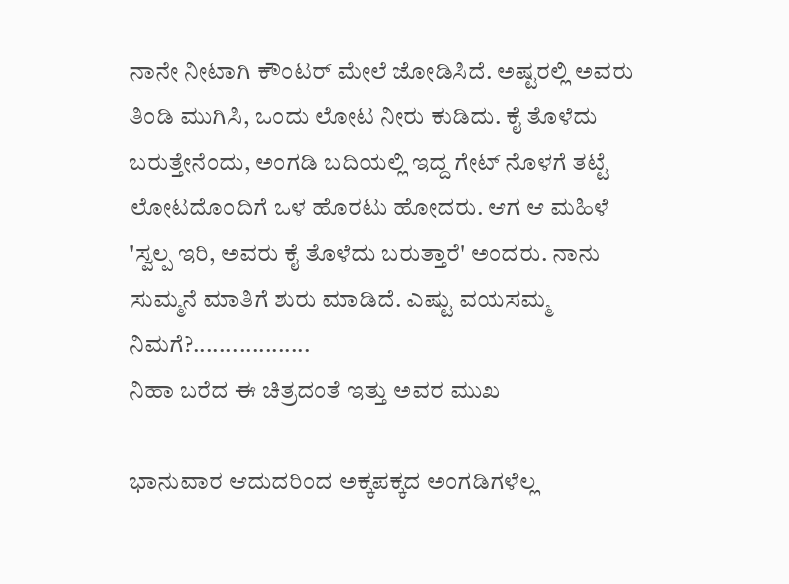ನಾನೇ ನೀಟಾಗಿ ಕೌಂಟರ್ ಮೇಲೆ ಜೋಡಿಸಿದೆ. ಅಷ್ಟರಲ್ಲಿ ಅವರು ತಿಂಡಿ ಮುಗಿಸಿ, ಒಂದು ಲೋಟ ನೀರು ಕುಡಿದು. ಕೈ ತೊಳೆದು ಬರುತ್ತೇನೆಂದು, ಅಂಗಡಿ ಬದಿಯಲ್ಲಿ ಇದ್ದ ಗೇಟ್ ನೊಳಗೆ ತಟ್ಟೆ ಲೋಟದೊಂದಿಗೆ ಒಳ ಹೊರಟು ಹೋದರು. ಆಗ ಆ ಮಹಿಳೆ 'ಸ್ವಲ್ಪ ಇರಿ, ಅವರು ಕೈ ತೊಳೆದು ಬರುತ್ತಾರೆ' ಅಂದರು. ನಾನು ಸುಮ್ಮನೆ ಮಾತಿಗೆ ಶುರು ಮಾಡಿದೆ. ಎಷ್ಟು ವಯಸಮ್ಮ ನಿಮಗೆ?..................
ನಿಹಾ ಬರೆದ ಈ ಚಿತ್ರದಂತೆ ಇತ್ತು ಅವರ ಮುಖ

ಭಾನುವಾರ ಆದುದರಿಂದ ಅಕ್ಕಪಕ್ಕದ ಅಂಗಡಿಗಳೆಲ್ಲ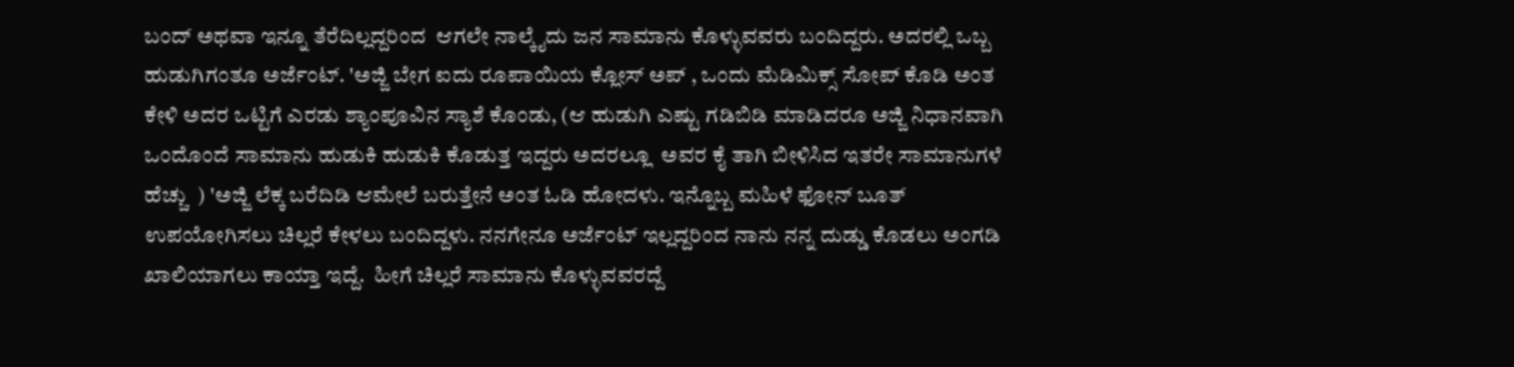ಬಂದ್ ಅಥವಾ ಇನ್ನೂ ತೆರೆದಿಲ್ಲದ್ದರಿಂದ  ಆಗಲೇ ನಾಲ್ಕೈದು ಜನ ಸಾಮಾನು ಕೊಳ್ಳುವವರು ಬಂದಿದ್ದರು. ಅದರಲ್ಲಿ ಒಬ್ಬ ಹುಡುಗಿಗಂತೂ ಅರ್ಜೆಂಟ್. 'ಅಜ್ಜಿ ಬೇಗ ಐದು ರೂಪಾಯಿಯ ಕ್ಲೋಸ್ ಅಪ್ , ಒಂದು ಮೆಡಿಮಿಕ್ಸ್ ಸೋಪ್ ಕೊಡಿ ಅಂತ ಕೇಳಿ ಅದರ ಒಟ್ಟಿಗೆ ಎರಡು ಶ್ಯಾಂಪೂವಿನ ಸ್ಯಾಶೆ ಕೊಂಡು, (ಆ ಹುಡುಗಿ ಎಷ್ಟು ಗಡಿಬಿಡಿ ಮಾಡಿದರೂ ಅಜ್ಜಿ ನಿಧಾನವಾಗಿ ಒಂದೊಂದೆ ಸಾಮಾನು ಹುಡುಕಿ ಹುಡುಕಿ ಕೊಡುತ್ತ ಇದ್ದರು ಅದರಲ್ಲೂ  ಅವರ ಕೈ ತಾಗಿ ಬೀಳಿಸಿದ ಇತರೇ ಸಾಮಾನುಗಳೆ ಹೆಚ್ಚು  ) 'ಅಜ್ಜಿ ಲೆಕ್ಕ ಬರೆದಿಡಿ ಆಮೇಲೆ ಬರುತ್ತೇನೆ ಅಂತ ಓಡಿ ಹೋದಳು. ಇನ್ನೊಬ್ಬ ಮಹಿಳೆ ಫೋನ್ ಬೂತ್ ಉಪಯೋಗಿಸಲು ಚಿಲ್ಲರೆ ಕೇಳಲು ಬಂದಿದ್ದಳು. ನನಗೇನೂ ಅರ್ಜೆಂಟ್ ಇಲ್ಲದ್ದರಿಂದ ನಾನು ನನ್ನ ದುಡ್ಡು ಕೊಡಲು ಅಂಗಡಿ ಖಾಲಿಯಾಗಲು ಕಾಯ್ತಾ ಇದ್ದೆ.  ಹೀಗೆ ಚಿಲ್ಲರೆ ಸಾಮಾನು ಕೊಳ್ಳುವವರದ್ದೆ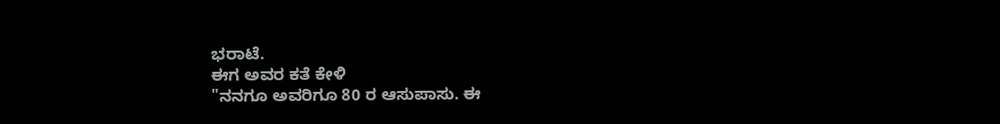ಭರಾಟೆ.
ಈಗ ಅವರ ಕತೆ ಕೇಳಿ
"ನನಗೂ ಅವರಿಗೂ 80 ರ ಆಸುಪಾಸು. ಈ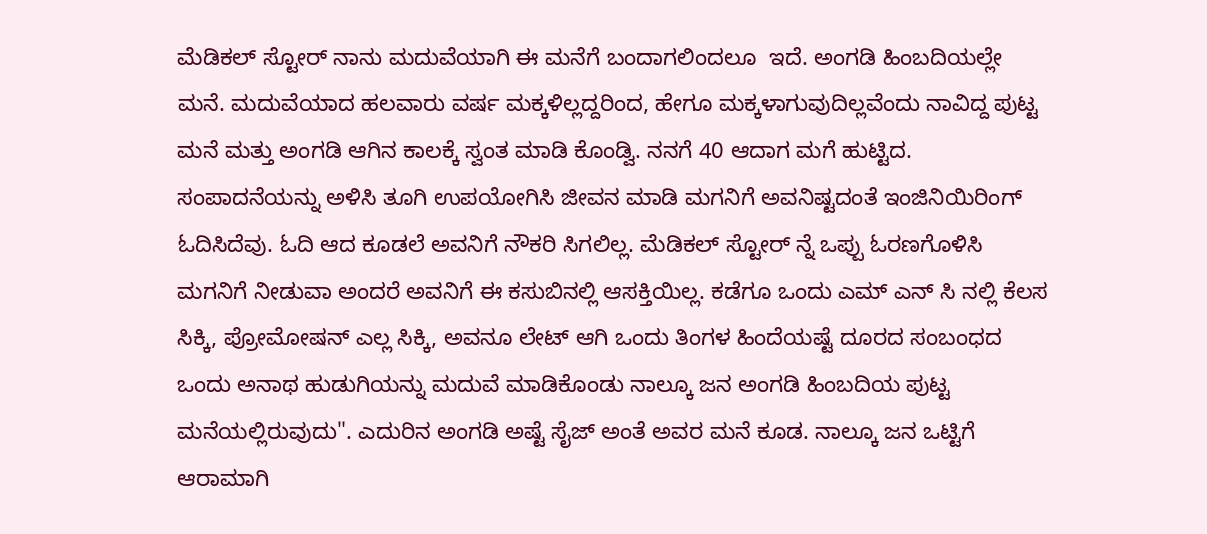ಮೆಡಿಕಲ್ ಸ್ಟೋರ್ ನಾನು ಮದುವೆಯಾಗಿ ಈ ಮನೆಗೆ ಬಂದಾಗಲಿಂದಲೂ  ಇದೆ. ಅಂಗಡಿ ಹಿಂಬದಿಯಲ್ಲೇ ಮನೆ. ಮದುವೆಯಾದ ಹಲವಾರು ವರ್ಷ ಮಕ್ಕಳಿಲ್ಲದ್ದರಿಂದ, ಹೇಗೂ ಮಕ್ಕಳಾಗುವುದಿಲ್ಲವೆಂದು ನಾವಿದ್ದ ಪುಟ್ಟ ಮನೆ ಮತ್ತು ಅಂಗಡಿ ಆಗಿನ ಕಾಲಕ್ಕೆ ಸ್ವಂತ ಮಾಡಿ ಕೊಂಡ್ವಿ. ನನಗೆ 40 ಆದಾಗ ಮಗೆ ಹುಟ್ಟಿದ. ಸಂಪಾದನೆಯನ್ನು ಅಳಿಸಿ ತೂಗಿ ಉಪಯೋಗಿಸಿ ಜೀವನ ಮಾಡಿ ಮಗನಿಗೆ ಅವನಿಷ್ಟದಂತೆ ಇಂಜಿನಿಯಿರಿಂಗ್ ಓದಿಸಿದೆವು. ಓದಿ ಆದ ಕೂಡಲೆ ಅವನಿಗೆ ನೌಕರಿ ಸಿಗಲಿಲ್ಲ. ಮೆಡಿಕಲ್ ಸ್ಟೋರ್ ನ್ನೆ ಒಪ್ಪು ಓರಣಗೊಳಿಸಿ ಮಗನಿಗೆ ನೀಡುವಾ ಅಂದರೆ ಅವನಿಗೆ ಈ ಕಸುಬಿನಲ್ಲಿ ಆಸಕ್ತಿಯಿಲ್ಲ. ಕಡೆಗೂ ಒಂದು ಎಮ್ ಎನ್ ಸಿ ನಲ್ಲಿ ಕೆಲಸ ಸಿಕ್ಕಿ, ಪ್ರೋಮೋಷನ್ ಎಲ್ಲ ಸಿಕ್ಕಿ, ಅವನೂ ಲೇಟ್ ಆಗಿ ಒಂದು ತಿಂಗಳ ಹಿಂದೆಯಷ್ಟೆ ದೂರದ ಸಂಬಂಧದ ಒಂದು ಅನಾಥ ಹುಡುಗಿಯನ್ನು ಮದುವೆ ಮಾಡಿಕೊಂಡು ನಾಲ್ಕೂ ಜನ ಅಂಗಡಿ ಹಿಂಬದಿಯ ಪುಟ್ಟ ಮನೆಯಲ್ಲಿರುವುದು". ಎದುರಿನ ಅಂಗಡಿ ಅಷ್ಟೆ ಸೈಜ್ ಅಂತೆ ಅವರ ಮನೆ ಕೂಡ. ನಾಲ್ಕೂ ಜನ ಒಟ್ಟಿಗೆ ಆರಾಮಾಗಿ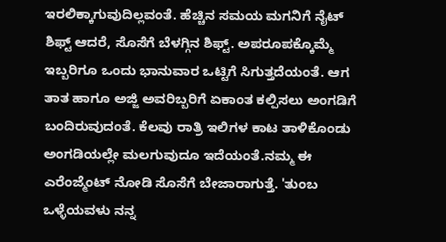ಇರಲಿಕ್ಕಾಗುವುದಿಲ್ಲವಂತೆ. ಹೆಚ್ಚಿನ ಸಮಯ ಮಗನಿಗೆ ನೈಟ್ ಶಿಫ್ಟ್ ಆದರೆ, ಸೊಸೆಗೆ ಬೆಳಗ್ಗಿನ ಶಿಫ್ಟ್. ಅಪರೂಪಕ್ಕೊಮ್ಮೆ ಇಬ್ಬರಿಗೂ ಒಂದು ಭಾನುವಾರ ಒಟ್ಟಿಗೆ ಸಿಗುತ್ತದೆಯಂತೆ. ಆಗ ತಾತ ಹಾಗೂ ಅಜ್ಜಿ ಅವರಿಬ್ಬರಿಗೆ ಏಕಾಂತ ಕಲ್ಪಿಸಲು ಅಂಗಡಿಗೆ ಬಂದಿರುವುದಂತೆ. ಕೆಲವು ರಾತ್ರಿ ಇಲಿಗಳ ಕಾಟ ತಾಳಿಕೊಂಡು ಅಂಗಡಿಯಲ್ಲೇ ಮಲಗುವುದೂ ಇದೆಯಂತೆ.ನಮ್ಮ ಈ ಎರೆಂಜ್ಮೆಂಟ್ ನೋಡಿ ಸೊಸೆಗೆ ಬೇಜಾರಾಗುತ್ತೆ. 'ತುಂಬ ಒಳ್ಳೆಯವಳು ನನ್ನ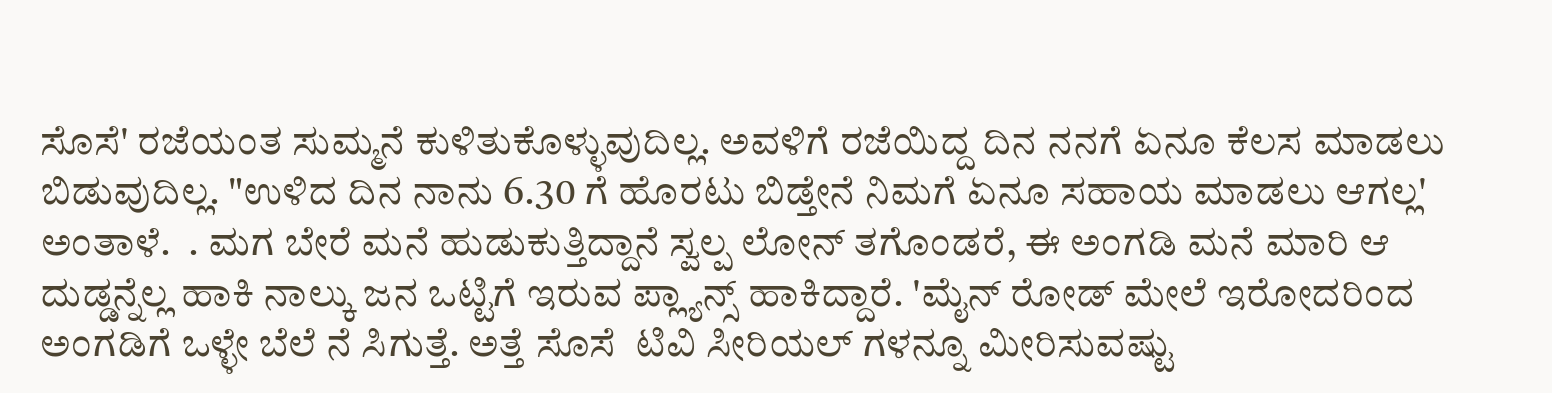ಸೊಸೆ' ರಜೆಯಂತ ಸುಮ್ಮನೆ ಕುಳಿತುಕೊಳ್ಳುವುದಿಲ್ಲ. ಅವಳಿಗೆ ರಜೆಯಿದ್ದ ದಿನ ನನಗೆ ಏನೂ ಕೆಲಸ ಮಾಡಲು ಬಿಡುವುದಿಲ್ಲ. "ಉಳಿದ ದಿನ ನಾನು 6.30 ಗೆ ಹೊರಟು ಬಿಡ್ತೇನೆ ನಿಮಗೆ ಏನೂ ಸಹಾಯ ಮಾಡಲು ಆಗಲ್ಲ' ಅಂತಾಳೆ.  . ಮಗ ಬೇರೆ ಮನೆ ಹುಡುಕುತ್ತಿದ್ದಾನೆ ಸ್ವಲ್ಪ ಲೋನ್ ತಗೊಂಡರೆ, ಈ ಅಂಗಡಿ ಮನೆ ಮಾರಿ ಆ ದುಡ್ಡನ್ನೆಲ್ಲ ಹಾಕಿ ನಾಲ್ಕು ಜನ ಒಟ್ಟಿಗೆ ಇರುವ ಪ್ಲ್ಯಾನ್ಸ್ ಹಾಕಿದ್ದಾರೆ. 'ಮೈನ್ ರೋಡ್ ಮೇಲೆ ಇರೋದರಿಂದ ಅಂಗಡಿಗೆ ಒಳ್ಳೇ ಬೆಲೆ ನೆ ಸಿಗುತ್ತೆ. ಅತ್ತೆ ಸೊಸೆ  ಟಿವಿ ಸೀರಿಯಲ್ ಗಳನ್ನೂ ಮೀರಿಸುವಷ್ಟು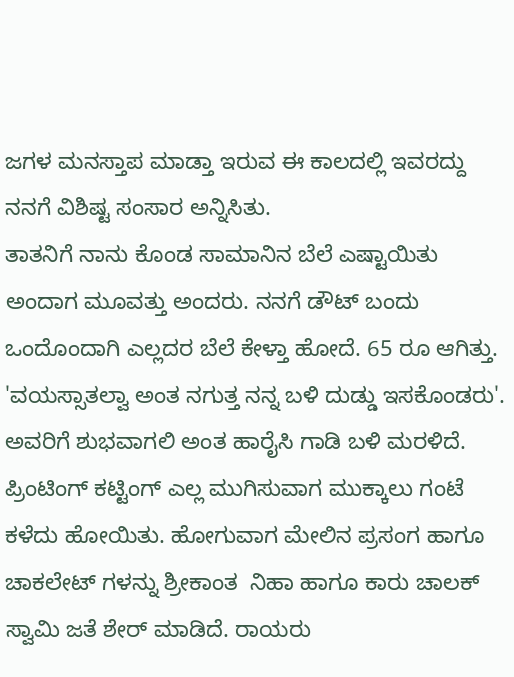ಜಗಳ ಮನಸ್ತಾಪ ಮಾಡ್ತಾ ಇರುವ ಈ ಕಾಲದಲ್ಲಿ ಇವರದ್ದು ನನಗೆ ವಿಶಿಷ್ಟ ಸಂಸಾರ ಅನ್ನಿಸಿತು.
ತಾತನಿಗೆ ನಾನು ಕೊಂಡ ಸಾಮಾನಿನ ಬೆಲೆ ಎಷ್ಟಾಯಿತು ಅಂದಾಗ ಮೂವತ್ತು ಅಂದರು. ನನಗೆ ಡೌಟ್ ಬಂದು ಒಂದೊಂದಾಗಿ ಎಲ್ಲದರ ಬೆಲೆ ಕೇಳ್ತಾ ಹೋದೆ. 65 ರೂ ಆಗಿತ್ತು. 'ವಯಸ್ಸಾತಲ್ವಾ ಅಂತ ನಗುತ್ತ ನನ್ನ ಬಳಿ ದುಡ್ಡು ಇಸಕೊಂಡರು'.  ಅವರಿಗೆ ಶುಭವಾಗಲಿ ಅಂತ ಹಾರೈಸಿ ಗಾಡಿ ಬಳಿ ಮರಳಿದೆ.
ಪ್ರಿಂಟಿಂಗ್ ಕಟ್ಟಿಂಗ್ ಎಲ್ಲ ಮುಗಿಸುವಾಗ ಮುಕ್ಕಾಲು ಗಂಟೆ ಕಳೆದು ಹೋಯಿತು. ಹೋಗುವಾಗ ಮೇಲಿನ ಪ್ರಸಂಗ ಹಾಗೂ ಚಾಕಲೇಟ್ ಗಳನ್ನು ಶ್ರೀಕಾಂತ  ನಿಹಾ ಹಾಗೂ ಕಾರು ಚಾಲಕ್ ಸ್ವಾಮಿ ಜತೆ ಶೇರ್ ಮಾಡಿದೆ. ರಾಯರು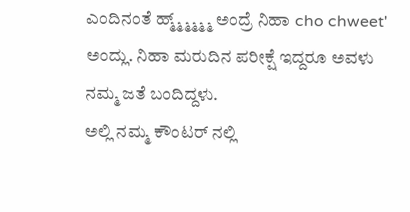ಎಂದಿನಂತೆ ಹ್ಮ್ಮ್ಮ್ಮ್ಮ್ಮ್ ಅಂದ್ರೆ ನಿಹಾ cho chweet' ಅಂದ್ಲು. ನಿಹಾ ಮರುದಿನ ಪರೀಕ್ಷೆ ಇದ್ದರೂ ಅವಳು ನಮ್ಮ ಜತೆ ಬಂದಿದ್ದಳು.
ಅಲ್ಲಿ ನಮ್ಮ ಕೌಂಟರ್ ನಲ್ಲಿ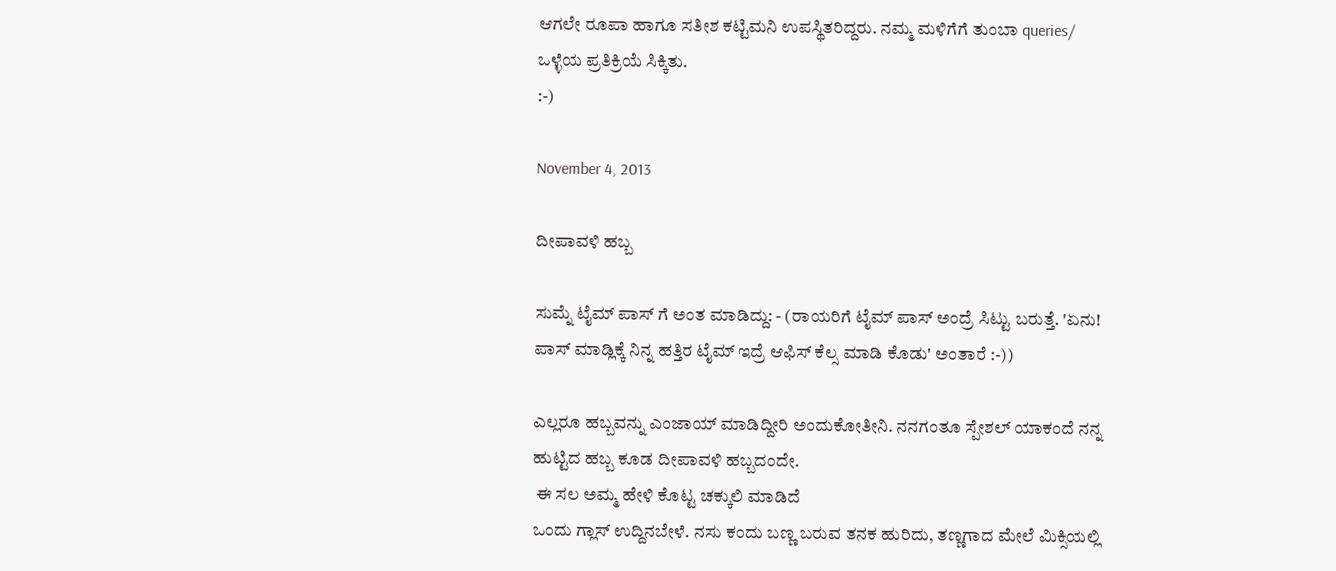ಆಗಲೇ ರೂಪಾ ಹಾಗೂ ಸತೀಶ ಕಟ್ಟಿಮನಿ ಉಪಸ್ಥಿತರಿದ್ದರು. ನಮ್ಮ ಮಳಿಗೆಗೆ ತುಂಬಾ queries/ ಒಳ್ಳೆಯ ಪ್ರತಿಕ್ರಿಯೆ ಸಿಕ್ಕಿತು.
:-)

November 4, 2013

ದೀಪಾವಳಿ ಹಬ್ಬ

ಸುಮ್ನೆ ಟೈಮ್ ಪಾಸ್ ಗೆ ಅಂತ ಮಾಡಿದ್ದು: - (ರಾಯರಿಗೆ ಟೈಮ್ ಪಾಸ್ ಅಂದ್ರೆ ಸಿಟ್ಟು ಬರುತ್ತೆ. 'ಏನು! ಪಾಸ್ ಮಾಡ್ಲಿಕ್ಕೆ ನಿನ್ನ ಹತ್ತಿರ ಟೈಮ್ ಇದ್ರೆ ಆಫಿಸ್ ಕೆಲ್ಸ ಮಾಡಿ ಕೊಡು' ಅಂತಾರೆ :-))

ಎಲ್ಲರೂ ಹಬ್ಬವನ್ನು ಎಂಜಾಯ್ ಮಾಡಿದ್ದೀರಿ ಅಂದುಕೋತೀನಿ. ನನಗಂತೂ ಸ್ಪೇಶಲ್ ಯಾಕಂದೆ ನನ್ನ ಹುಟ್ಟಿದ ಹಬ್ಬ ಕೂಡ ದೀಪಾವಳಿ ಹಬ್ಬದಂದೇ.
 ಈ ಸಲ ಅಮ್ಮ ಹೇಳಿ ಕೊಟ್ಟ ಚಕ್ಕುಲಿ ಮಾಡಿದೆ
ಒಂದು ಗ್ಲಾಸ್ ಉದ್ದಿನಬೇಳೆ. ನಸು ಕಂದು ಬಣ್ಣ ಬರುವ ತನಕ ಹುರಿದು, ತಣ್ಣಗಾದ ಮೇಲೆ ಮಿಕ್ಸಿಯಲ್ಲಿ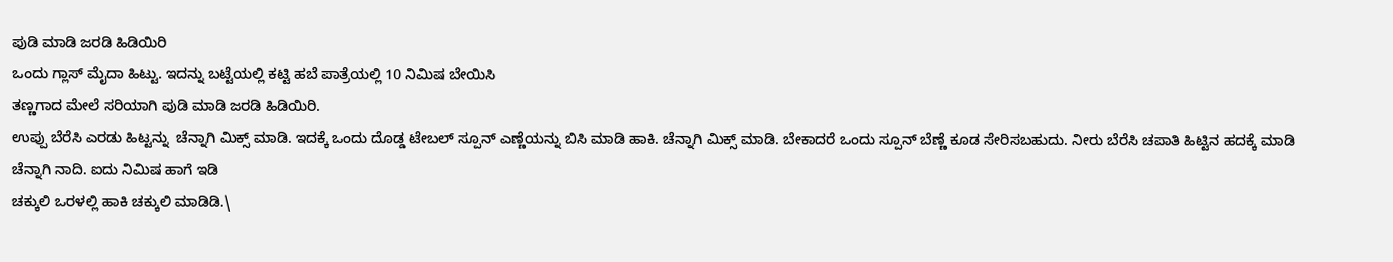ಪುಡಿ ಮಾಡಿ ಜರಡಿ ಹಿಡಿಯಿರಿ
ಒಂದು ಗ್ಲಾಸ್ ಮೈದಾ ಹಿಟ್ಟು. ಇದನ್ನು ಬಟ್ಟೆಯಲ್ಲಿ ಕಟ್ಟಿ ಹಬೆ ಪಾತ್ರೆಯಲ್ಲಿ 10 ನಿಮಿಷ ಬೇಯಿಸಿ
ತಣ್ಣಗಾದ ಮೇಲೆ ಸರಿಯಾಗಿ ಪುಡಿ ಮಾಡಿ ಜರಡಿ ಹಿಡಿಯಿರಿ.
ಉಪ್ಪು ಬೆರೆಸಿ ಎರಡು ಹಿಟ್ಟನ್ನು  ಚೆನ್ನಾಗಿ ಮಿಕ್ಸ್ ಮಾಡಿ. ಇದಕ್ಕೆ ಒಂದು ದೊಡ್ಡ ಟೇಬಲ್ ಸ್ಪೂನ್ ಎಣ್ಣೆಯನ್ನು ಬಿಸಿ ಮಾಡಿ ಹಾಕಿ. ಚೆನ್ನಾಗಿ ಮಿಕ್ಸ್ ಮಾಡಿ. ಬೇಕಾದರೆ ಒಂದು ಸ್ಪೂನ್ ಬೆಣ್ಣೆ ಕೂಡ ಸೇರಿಸಬಹುದು. ನೀರು ಬೆರೆಸಿ ಚಪಾತಿ ಹಿಟ್ಟಿನ ಹದಕ್ಕೆ ಮಾಡಿ ಚೆನ್ನಾಗಿ ನಾದಿ. ಐದು ನಿಮಿಷ ಹಾಗೆ ಇಡಿ
ಚಕ್ಕುಲಿ ಒರಳಲ್ಲಿ ಹಾಕಿ ಚಕ್ಕುಲಿ ಮಾಡಿಡಿ.\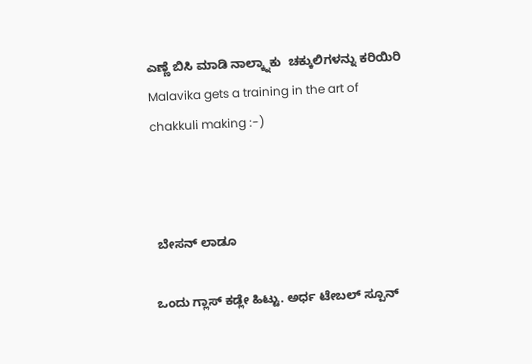ಎಣ್ಣೆ ಬಿಸಿ ಮಾಡಿ ನಾಲ್ಕ್ನಾಕು  ಚಕ್ಕುಲಿಗಳನ್ನು ಕರಿಯಿರಿ
Malavika gets a training in the art of chakkuli making :-)



 ಬೇಸನ್ ಲಾಡೂ

ಒಂದು ಗ್ಲಾಸ್ ಕಡ್ಲೇ ಹಿಟ್ಟು. ಅರ್ಧ ಟೇಬಲ್ ಸ್ಪೂನ್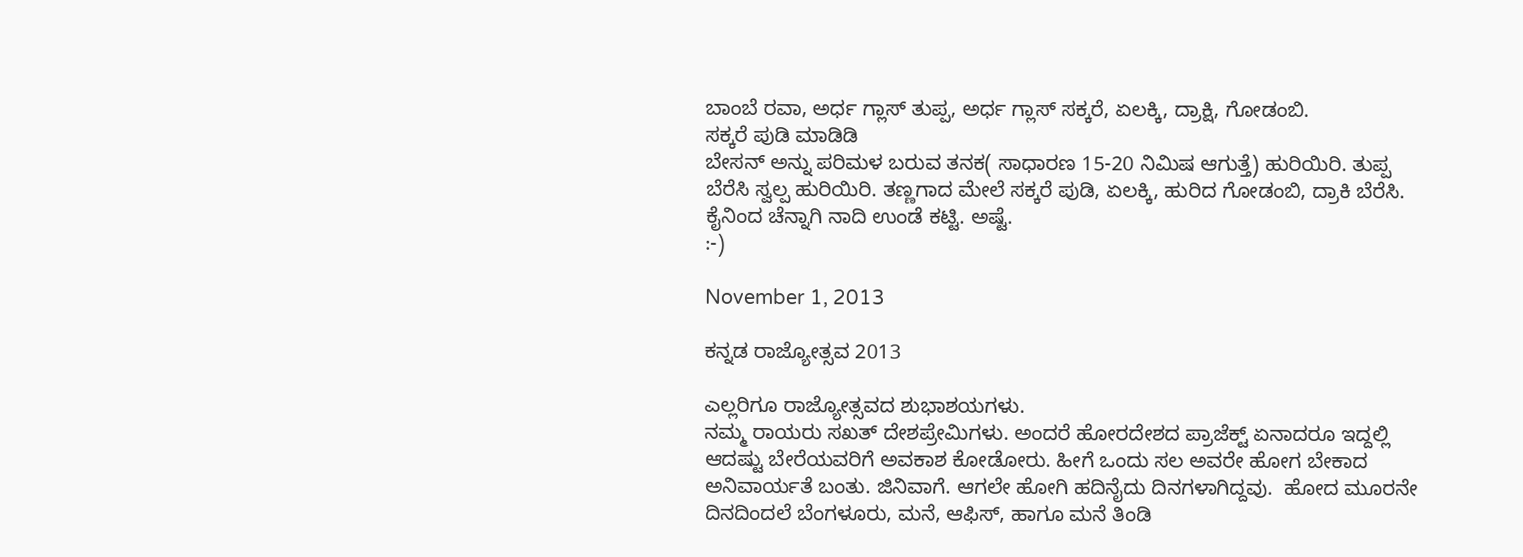ಬಾಂಬೆ ರವಾ, ಅರ್ಧ ಗ್ಲಾಸ್ ತುಪ್ಪ, ಅರ್ಧ ಗ್ಲಾಸ್ ಸಕ್ಕರೆ, ಏಲಕ್ಕಿ, ದ್ರಾಕ್ಷಿ, ಗೋಡಂಬಿ.
ಸಕ್ಕರೆ ಪುಡಿ ಮಾಡಿಡಿ
ಬೇಸನ್ ಅನ್ನು ಪರಿಮಳ ಬರುವ ತನಕ( ಸಾಧಾರಣ 15-20 ನಿಮಿಷ ಆಗುತ್ತೆ) ಹುರಿಯಿರಿ. ತುಪ್ಪ ಬೆರೆಸಿ ಸ್ವಲ್ಪ ಹುರಿಯಿರಿ. ತಣ್ಣಗಾದ ಮೇಲೆ ಸಕ್ಕರೆ ಪುಡಿ, ಏಲಕ್ಕಿ, ಹುರಿದ ಗೋಡಂಬಿ, ದ್ರಾಕಿ ಬೆರೆಸಿ. ಕೈನಿಂದ ಚೆನ್ನಾಗಿ ನಾದಿ ಉಂಡೆ ಕಟ್ಟಿ. ಅಷ್ಟೆ.
:-)

November 1, 2013

ಕನ್ನಡ ರಾಜ್ಯೋತ್ಸವ 2013

ಎಲ್ಲರಿಗೂ ರಾಜ್ಯೋತ್ಸವದ ಶುಭಾಶಯಗಳು.
ನಮ್ಮ ರಾಯರು ಸಖತ್ ದೇಶಪ್ರೇಮಿಗಳು. ಅಂದರೆ ಹೋರದೇಶದ ಪ್ರಾಜೆಕ್ಟ್ ಏನಾದರೂ ಇದ್ದಲ್ಲಿ ಆದಷ್ಟು ಬೇರೆಯವರಿಗೆ ಅವಕಾಶ ಕೋಡೋರು. ಹೀಗೆ ಒಂದು ಸಲ ಅವರೇ ಹೋಗ ಬೇಕಾದ ಅನಿವಾರ್ಯತೆ ಬಂತು. ಜಿನಿವಾಗೆ. ಆಗಲೇ ಹೋಗಿ ಹದಿನೈದು ದಿನಗಳಾಗಿದ್ದವು.  ಹೋದ ಮೂರನೇ ದಿನದಿಂದಲೆ ಬೆಂಗಳೂರು, ಮನೆ, ಆಫಿಸ್, ಹಾಗೂ ಮನೆ ತಿಂಡಿ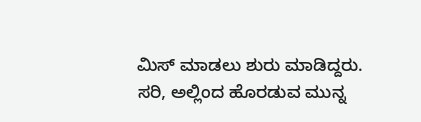ಮಿಸ್ ಮಾಡಲು ಶುರು ಮಾಡಿದ್ದರು. ಸರಿ, ಅಲ್ಲಿಂದ ಹೊರಡುವ ಮುನ್ನ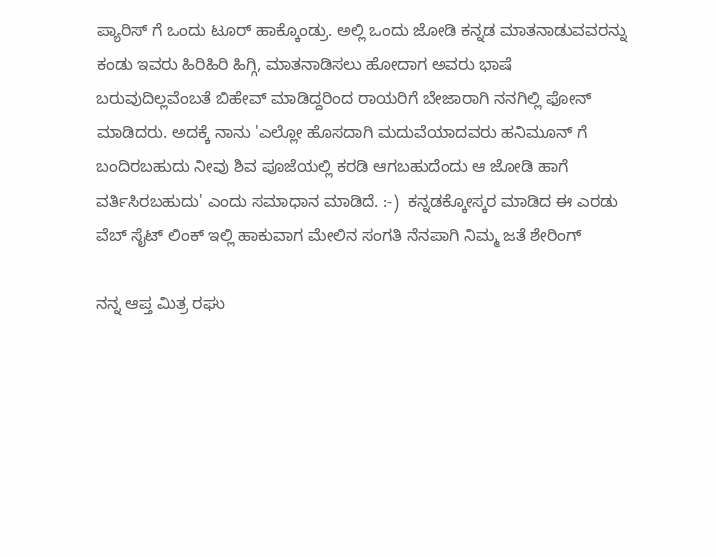ಪ್ಯಾರಿಸ್ ಗೆ ಒಂದು ಟೂರ್ ಹಾಕ್ಕೊಂಡ್ರು. ಅಲ್ಲಿ ಒಂದು ಜೋಡಿ ಕನ್ನಡ ಮಾತನಾಡುವವರನ್ನು ಕಂಡು ಇವರು ಹಿರಿಹಿರಿ ಹಿಗ್ಗಿ, ಮಾತನಾಡಿಸಲು ಹೋದಾಗ ಅವರು ಭಾಷೆ ಬರುವುದಿಲ್ಲವೆಂಬತೆ ಬಿಹೇವ್ ಮಾಡಿದ್ದರಿಂದ ರಾಯರಿಗೆ ಬೇಜಾರಾಗಿ ನನಗಿಲ್ಲಿ ಫೋನ್ ಮಾಡಿದರು. ಅದಕ್ಕೆ ನಾನು 'ಎಲ್ಲೋ ಹೊಸದಾಗಿ ಮದುವೆಯಾದವರು ಹನಿಮೂನ್ ಗೆ ಬಂದಿರಬಹುದು ನೀವು ಶಿವ ಪೂಜೆಯಲ್ಲಿ ಕರಡಿ ಆಗಬಹುದೆಂದು ಆ ಜೋಡಿ ಹಾಗೆ ವರ್ತಿಸಿರಬಹುದು' ಎಂದು ಸಮಾಧಾನ ಮಾಡಿದೆ. :-)  ಕನ್ನಡಕ್ಕೋಸ್ಕರ ಮಾಡಿದ ಈ ಎರಡು ವೆಬ್ ಸೈಟ್ ಲಿಂಕ್ ಇಲ್ಲಿ ಹಾಕುವಾಗ ಮೇಲಿನ ಸಂಗತಿ ನೆನಪಾಗಿ ನಿಮ್ಮ ಜತೆ ಶೇರಿಂಗ್

ನನ್ನ ಆಪ್ತ ಮಿತ್ರ ರಘು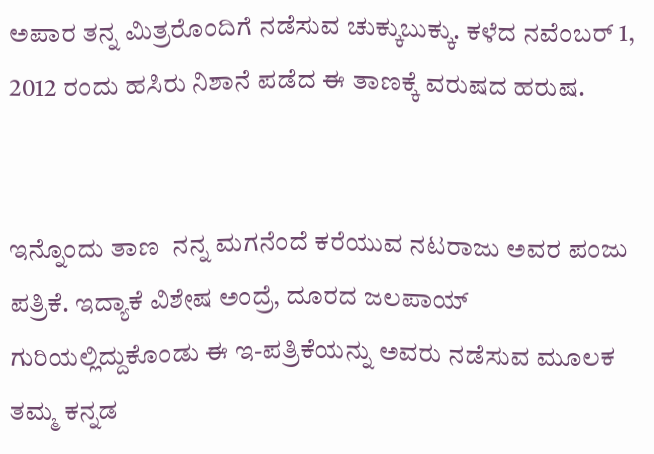ಅಪಾರ ತನ್ನ ಮಿತ್ರರೊಂದಿಗೆ ನಡೆಸುವ ಚುಕ್ಕುಬುಕ್ಕು. ಕಳೆದ ನವೆಂಬರ್ 1, 2012 ರಂದು ಹಸಿರು ನಿಶಾನೆ ಪಡೆದ ಈ ತಾಣಕ್ಕೆ ವರುಷದ ಹರುಷ.


ಇನ್ನೊಂದು ತಾಣ  ನನ್ನ ಮಗನೆಂದೆ ಕರೆಯುವ ನಟರಾಜು ಅವರ ಪಂಜು ಪತ್ರಿಕೆ. ಇದ್ಯಾಕೆ ವಿಶೇಷ ಅಂದ್ರೆ, ದೂರದ ಜಲಪಾಯ್ ಗುರಿಯಲ್ಲಿದ್ದುಕೊಂಡು ಈ ಇ-ಪತ್ರಿಕೆಯನ್ನು ಅವರು ನಡೆಸುವ ಮೂಲಕ ತಮ್ಮ ಕನ್ನಡ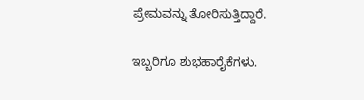ಪ್ರೇಮವನ್ನು ತೋರಿಸುತ್ತಿದ್ದಾರೆ.

ಇಬ್ಬರಿಗೂ ಶುಭಹಾರೈಕೆಗಳು.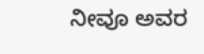ನೀವೂ ಅವರ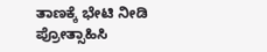ತಾಣಕ್ಕೆ ಭೇಟಿ ನೀಡಿ ಪ್ರೋತ್ಸಾಹಿಸಿ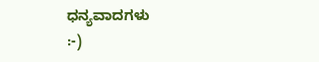ಧನ್ಯವಾದಗಳು
:-)